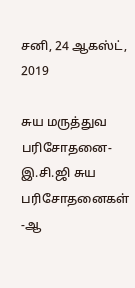சனி, 24 ஆகஸ்ட், 2019

சுய மருத்துவ பரிசோதனை-இ.சி.ஜி சுய பரிசோதனைகள் -ஆ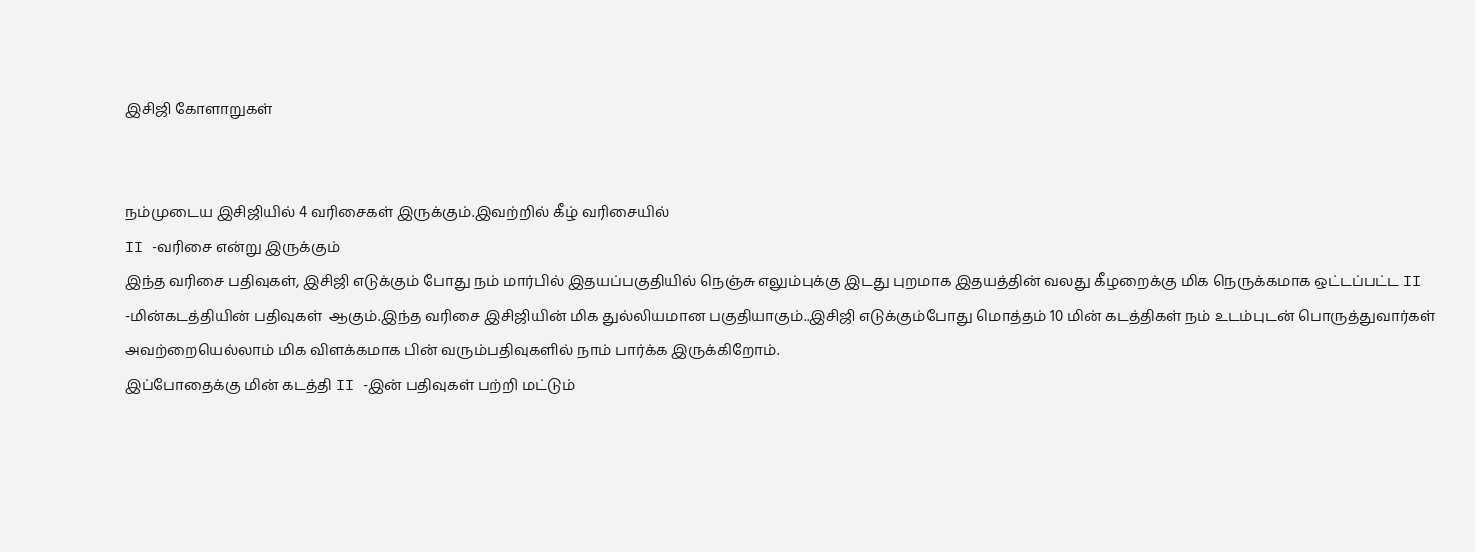இசிஜி கோளாறுகள்


நம்முடைய இசிஜியில் 4 வரிசைகள் இருக்கும்.இவற்றில் கீழ் வரிசையில்
II -வரிசை என்று இருக்கும்
இந்த வரிசை பதிவுகள், இசிஜி எடுக்கும் போது நம் மார்பில் இதயப்பகுதியில் நெஞ்சு எலும்புக்கு இடது புறமாக இதயத்தின் வலது கீழறைக்கு மிக நெருக்கமாக ஒட்டப்பட்ட II -மின்கடத்தியின் பதிவுகள்  ஆகும்.இந்த வரிசை இசிஜியின் மிக துல்லியமான பகுதியாகும்..இசிஜி எடுக்கும்போது மொத்தம் 10 மின் கடத்திகள் நம் உடம்புடன் பொருத்துவார்கள் அவற்றையெல்லாம் மிக விளக்கமாக பின் வரும்பதிவுகளில் நாம் பார்க்க இருக்கிறோம்.
இப்போதைக்கு மின் கடத்தி II -இன் பதிவுகள் பற்றி மட்டும்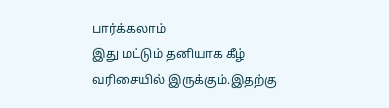பார்க்கலாம்
இது மட்டும் தனியாக கீழ் வரிசையில் இருக்கும்.இதற்கு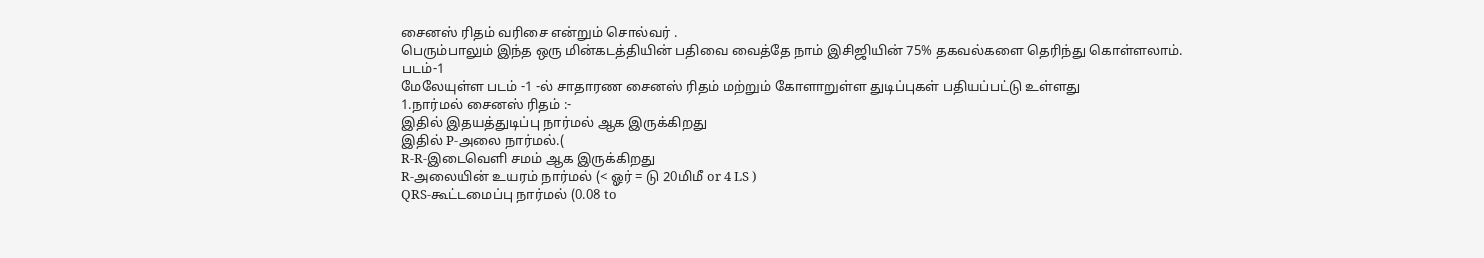சைனஸ் ரிதம் வரிசை என்றும் சொல்வர் .
பெரும்பாலும் இந்த ஒரு மின்கடத்தியின் பதிவை வைத்தே நாம் இசிஜியின் 75% தகவல்களை தெரிந்து கொள்ளலாம்.
படம்-1
மேலேயுள்ள படம் -1 -ல் சாதாரண சைனஸ் ரிதம் மற்றும் கோளாறுள்ள துடிப்புகள் பதியப்பட்டு உள்ளது
1.நார்மல் சைனஸ் ரிதம் :-
இதில் இதயத்துடிப்பு நார்மல் ஆக இருக்கிறது
இதில் P-அலை நார்மல்.(
R-R-இடைவெளி சமம் ஆக இருக்கிறது
R-அலையின் உயரம் நார்மல் (< ஓர் = டு 20மிமீ or 4 LS )
QRS-கூட்டமைப்பு நார்மல் (0.08 to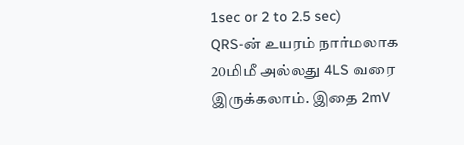1sec or 2 to 2.5 sec)
QRS-ன் உயரம் நார்மலாக 20மிமீ அல்லது 4LS வரை இருக்கலாம். இதை 2mV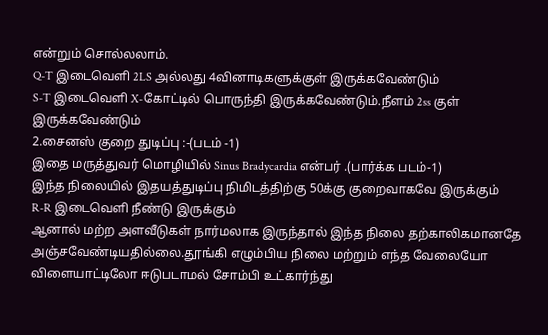என்றும் சொல்லலாம்.
Q-T இடைவெளி 2LS அல்லது 4வினாடிகளுக்குள் இருக்கவேண்டும்
S-T இடைவெளி X-கோட்டில் பொருந்தி இருக்கவேண்டும்.நீளம் 2ss குள் இருக்கவேண்டும்
2.சைனஸ் குறை துடிப்பு :-(படம் -1)
இதை மருத்துவர் மொழியில் Sinus Bradycardia என்பர் .(பார்க்க படம்-1)
இந்த நிலையில் இதயத்துடிப்பு நிமிடத்திற்கு 50க்கு குறைவாகவே இருக்கும்
R-R இடைவெளி நீண்டு இருக்கும்
ஆனால் மற்ற அளவீடுகள் நார்மலாக இருந்தால் இந்த நிலை தற்காலிகமானதே அஞ்சவேண்டியதில்லை.தூங்கி எழும்பிய நிலை மற்றும் எந்த வேலையோ விளையாட்டிலோ ஈடுபடாமல் சோம்பி உட்கார்ந்து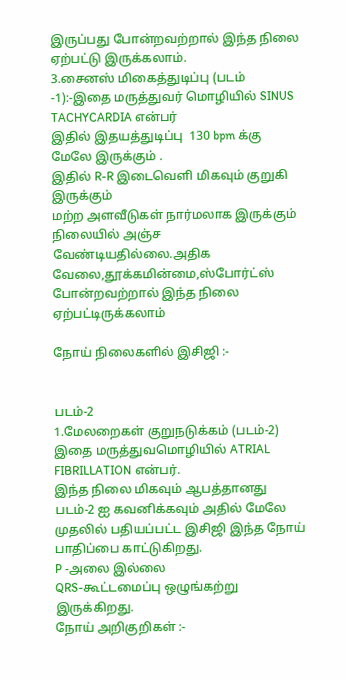இருப்பது போன்றவற்றால் இந்த நிலை ஏற்பட்டு இருக்கலாம்.
3.சைனஸ் மிகைத்துடிப்பு (படம் -1):-இதை மருத்துவர் மொழியில் SINUS TACHYCARDIA என்பர்
இதில் இதயத்துடிப்பு  130 bpm க்கு மேலே இருக்கும் .
இதில் R-R இடைவெளி மிகவும் குறுகி இருக்கும்
மற்ற அளவீடுகள் நார்மலாக இருக்கும் நிலையில் அஞ்ச வேண்டியதில்லை.அதிக வேலை,தூக்கமின்மை,ஸ்போர்ட்ஸ் போன்றவற்றால் இந்த நிலை ஏற்பட்டிருக்கலாம்

நோய் நிலைகளில் இசிஜி :-


படம்-2
1.மேலறைகள் குறுநடுக்கம் (படம்-2)
இதை மருத்துவமொழியில் ATRIAL FIBRILLATION என்பர்.
இந்த நிலை மிகவும் ஆபத்தானது
படம்-2 ஐ கவனிக்கவும் அதில் மேலே முதலில் பதியப்பட்ட இசிஜி இந்த நோய் பாதிப்பை காட்டுகிறது.
P -அலை இல்லை
QRS-கூட்டமைப்பு ஒழுங்கற்று இருக்கிறது.
நோய் அறிகுறிகள் :-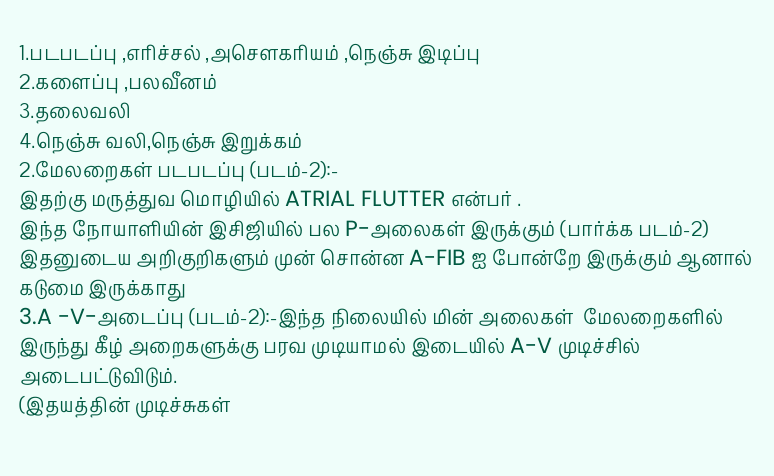1.படபடப்பு ,எரிச்சல் ,அசெளகரியம் ,நெஞ்சு இடிப்பு
2.களைப்பு ,பலவீனம்
3.தலைவலி
4.நெஞ்சு வலி,நெஞ்சு இறுக்கம்
2.மேலறைகள் படபடப்பு (படம்-2):-
இதற்கு மருத்துவ மொழியில் ATRIAL FLUTTER என்பர் .
இந்த நோயாளியின் இசிஜியில் பல P-அலைகள் இருக்கும் (பார்க்க படம்-2)
இதனுடைய அறிகுறிகளும் முன் சொன்ன A-FIB ஐ போன்றே இருக்கும் ஆனால் கடுமை இருக்காது
3.A -V-அடைப்பு (படம்-2):-இந்த நிலையில் மின் அலைகள்  மேலறைகளில் இருந்து கீழ் அறைகளுக்கு பரவ முடியாமல் இடையில் A-V முடிச்சில் அடைபட்டுவிடும்.
(இதயத்தின் முடிச்சுகள்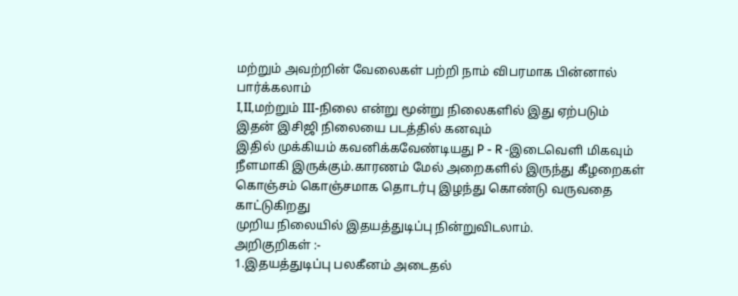மற்றும் அவற்றின் வேலைகள் பற்றி நாம் விபரமாக பின்னால் பார்க்கலாம்
I,II,மற்றும் III-நிலை என்று மூன்று நிலைகளில் இது ஏற்படும்
இதன் இசிஜி நிலையை படத்தில் கனவும்
இதில் முக்கியம் கவனிக்கவேண்டியது P - R -இடைவெளி மிகவும் நீளமாகி இருக்கும்.காரணம் மேல் அறைகளில் இருந்து கீழறைகள் கொஞ்சம் கொஞ்சமாக தொடர்பு இழந்து கொண்டு வருவதை காட்டுகிறது
முறிய நிலையில் இதயத்துடிப்பு நின்றுவிடலாம்.
அறிகுறிகள் :-
1.இதயத்துடிப்பு பலகீனம் அடைதல்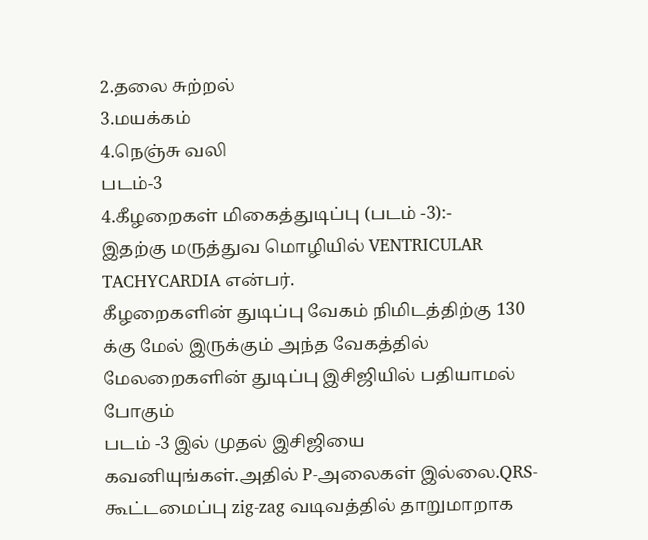2.தலை சுற்றல்
3.மயக்கம்
4.நெஞ்சு வலி
படம்-3
4.கீழறைகள் மிகைத்துடிப்பு (படம் -3):-
இதற்கு மருத்துவ மொழியில் VENTRICULAR TACHYCARDIA என்பர்.
கீழறைகளின் துடிப்பு வேகம் நிமிடத்திற்கு 130 க்கு மேல் இருக்கும் அந்த வேகத்தில் மேலறைகளின் துடிப்பு இசிஜியில் பதியாமல் போகும்
படம் -3 இல் முதல் இசிஜியை கவனியுங்கள்.அதில் P-அலைகள் இல்லை.QRS-கூட்டமைப்பு zig-zag வடிவத்தில் தாறுமாறாக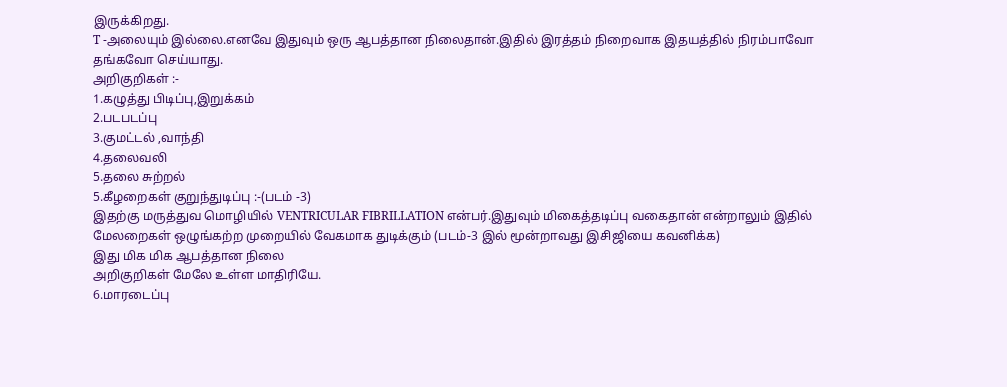இருக்கிறது.
T -அலையும் இல்லை.எனவே இதுவும் ஒரு ஆபத்தான நிலைதான்.இதில் இரத்தம் நிறைவாக இதயத்தில் நிரம்பாவோ தங்கவோ செய்யாது.
அறிகுறிகள் :-
1.கழுத்து பிடிப்பு,இறுக்கம்
2.படபடப்பு
3.குமட்டல் ,வாந்தி
4.தலைவலி
5.தலை சுற்றல்
5.கீழறைகள் குறுந்துடிப்பு :-(படம் -3)
இதற்கு மருத்துவ மொழியில் VENTRICULAR FIBRILLATION என்பர்.இதுவும் மிகைத்தடிப்பு வகைதான் என்றாலும் இதில் மேலறைகள் ஒழுங்கற்ற முறையில் வேகமாக துடிக்கும் (படம்-3 இல் மூன்றாவது இசிஜியை கவனிக்க)
இது மிக மிக ஆபத்தான நிலை
அறிகுறிகள் மேலே உள்ள மாதிரியே.
6.மாரடைப்பு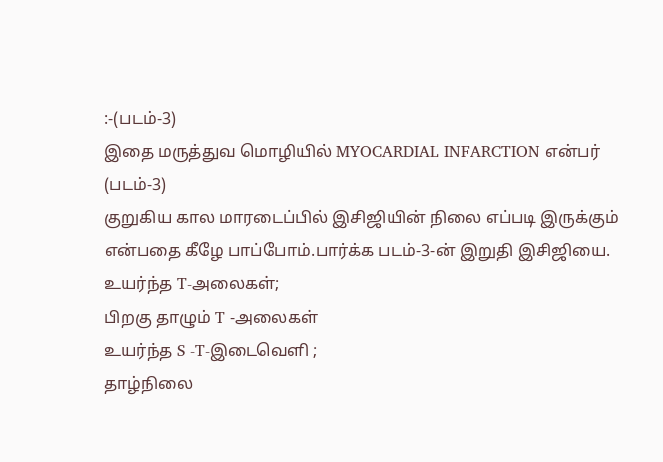:-(படம்-3)
இதை மருத்துவ மொழியில் MYOCARDIAL INFARCTION என்பர் (படம்-3)
குறுகிய கால மாரடைப்பில் இசிஜியின் நிலை எப்படி இருக்கும் என்பதை கீழே பாப்போம்.பார்க்க படம்-3-ன் இறுதி இசிஜியை.
உயர்ந்த T-அலைகள்;
பிறகு தாழும் T -அலைகள்
உயர்ந்த S -T-இடைவெளி ;
தாழ்நிலை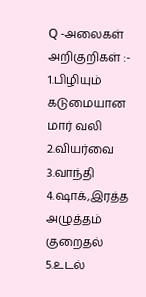Q -அலைகள்
அறிகுறிகள் :-
1.பிழியும் கடுமையான மார் வலி
2.வியர்வை
3.வாந்தி
4.ஷாக்,இரத்த அழுத்தம் குறைதல்
5.உடல்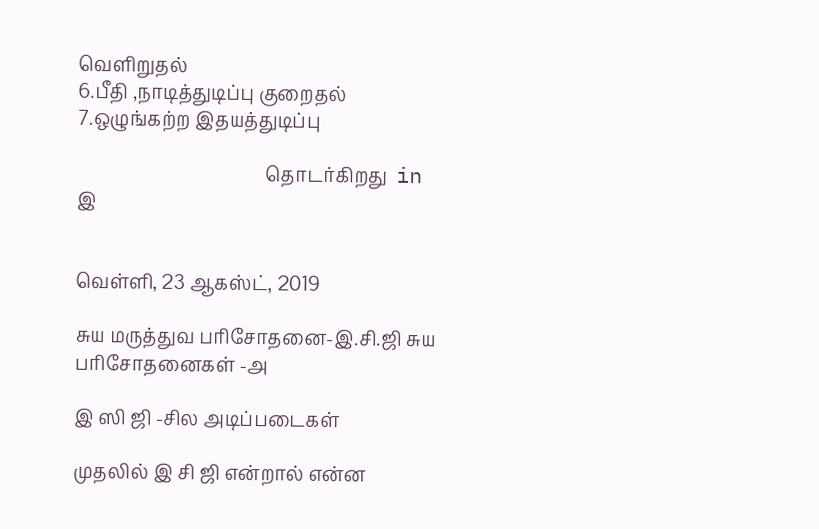வெளிறுதல்
6.பீதி ,நாடித்துடிப்பு குறைதல்
7.ஒழுங்கற்ற இதயத்துடிப்பு

                                         தொடர்கிறது  in இ


வெள்ளி, 23 ஆகஸ்ட், 2019

சுய மருத்துவ பரிசோதனை-இ.சி.ஜி சுய பரிசோதனைகள் -அ

இ ஸி ஜி -சில அடிப்படைகள்

முதலில் இ சி ஜி என்றால் என்ன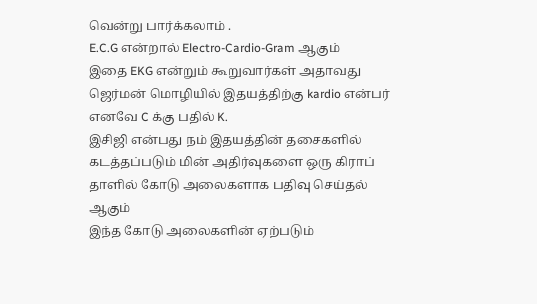வென்று பார்க்கலாம் .
E.C.G என்றால் Electro-Cardio-Gram ஆகும்
இதை EKG என்றும் கூறுவார்கள் அதாவது ஜெர்மன் மொழியில் இதயத்திற்கு kardio என்பர் எனவே C க்கு பதில் K.
இசிஜி என்பது நம் இதயத்தின் தசைகளில் கடத்தப்படும் மின் அதிர்வுகளை ஒரு கிராப் தாளில் கோடு அலைகளாக பதிவு செய்தல் ஆகும்
இந்த கோடு அலைகளின் ஏற்படும்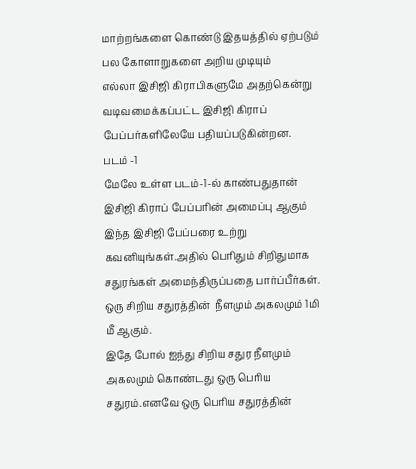மாற்றங்களை கொண்டு இதயத்தில் ஏற்படும் பல கோளாறுகளை அறிய முடியும்
எல்லா இசிஜி கிராபிகளுமே அதற்கென்று வடிவமைக்கப்பட்ட இசிஜி கிராப் பேப்பர்களிலேயே பதியப்படுகின்றன.
படம் -1
மேலே உள்ள படம்-1-ல் காண்பதுதான் இசிஜி கிராப் பேப்பரின் அமைப்பு ஆகும்
இந்த இசிஜி பேப்பரை உற்று கவனியுங்கள்.அதில் பெரிதும் சிறிதுமாக சதுரங்கள் அமைந்திருப்பதை பார்ப்பீர்கள்.
ஒரு சிறிய சதுரத்தின்  நீளமும் அகலமும் 1மி மீ ஆகும்.
இதே போல் ஐந்து சிறிய சதுர நீளமும் அகலமும் கொண்டது ஒரு பெரிய சதுரம்.எனவே ஒரு பெரிய சதுரத்தின்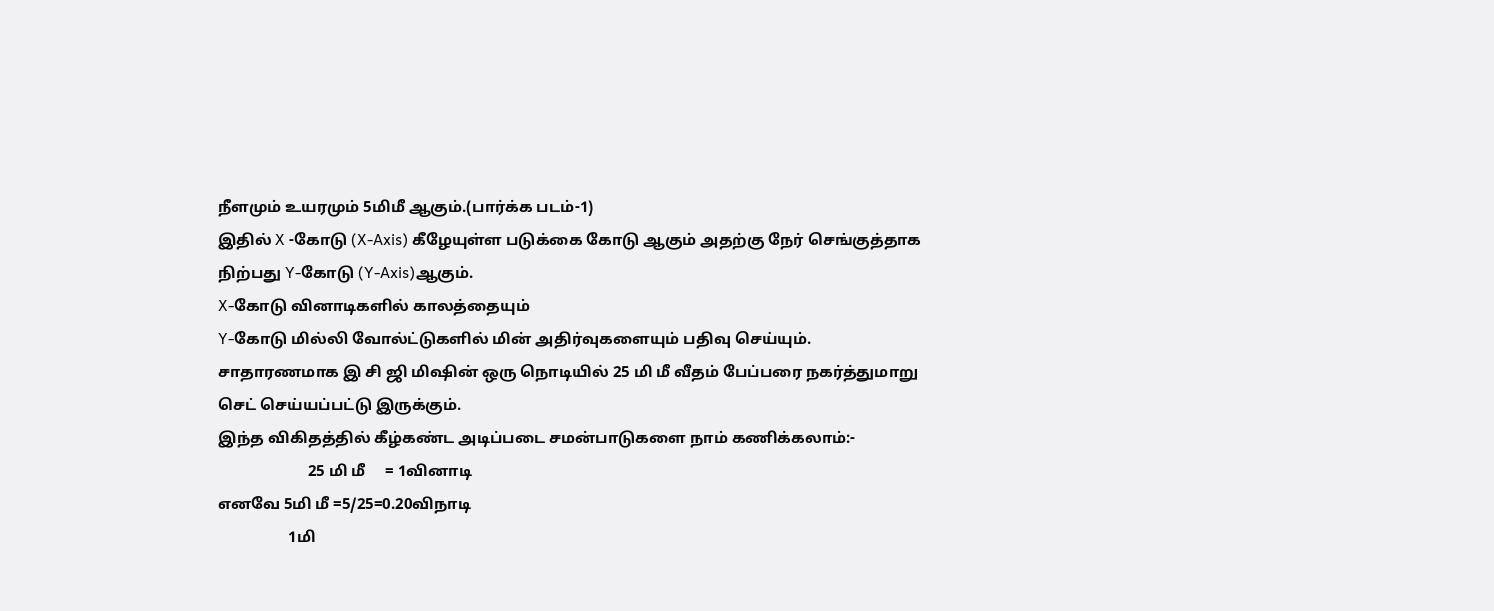நீளமும் உயரமும் 5மிமீ ஆகும்.(பார்க்க படம்-1)
இதில் X -கோடு (X-Axis) கீழேயுள்ள படுக்கை கோடு ஆகும் அதற்கு நேர் செங்குத்தாக நிற்பது Y-கோடு (Y-Axis)ஆகும்.
X-கோடு வினாடிகளில் காலத்தையும்
Y-கோடு மில்லி வோல்ட்டுகளில் மின் அதிர்வுகளையும் பதிவு செய்யும்.
சாதாரணமாக இ சி ஜி மிஷின் ஒரு நொடியில் 25 மி மீ வீதம் பேப்பரை நகர்த்துமாறு செட் செய்யப்பட்டு இருக்கும்.
இந்த விகிதத்தில் கீழ்கண்ட அடிப்படை சமன்பாடுகளை நாம் கணிக்கலாம்:-
                       25 மி மீ     = 1வினாடி
எனவே 5மி மீ =5/25=0.20விநாடி
                  1மி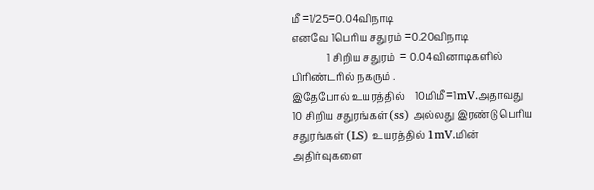மீ =1/25=0.04விநாடி
எனவே 1பெரிய சதுரம் =0.20விநாடி
              1 சிறிய சதுரம்  = 0.04வினாடிகளில் பிரிண்டரில் நகரும் .
இதேபோல் உயரத்தில்    10மிமீ=1mV.அதாவது 10 சிறிய சதுரங்கள்(ss) அல்லது இரண்டு பெரிய சதுரங்கள் (LS) உயரத்தில் 1mV.மின் அதிர்வுகளை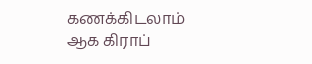கணக்கிடலாம்
ஆக கிராப்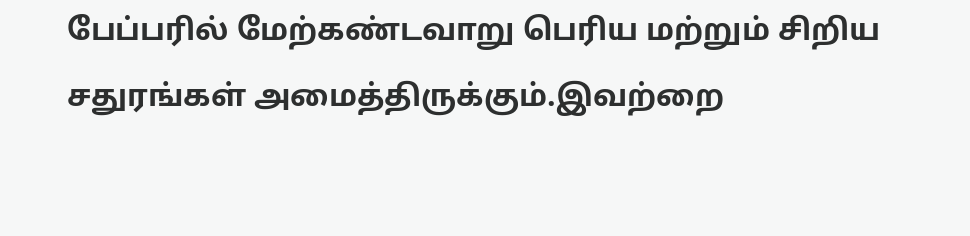பேப்பரில் மேற்கண்டவாறு பெரிய மற்றும் சிறிய சதுரங்கள் அமைத்திருக்கும்.இவற்றை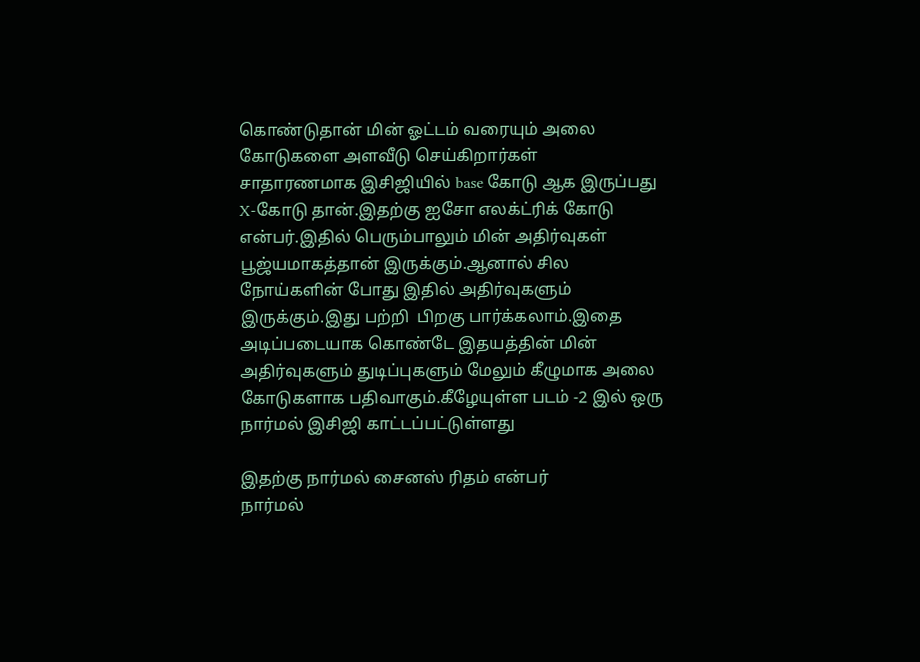கொண்டுதான் மின் ஓட்டம் வரையும் அலை கோடுகளை அளவீடு செய்கிறார்கள்
சாதாரணமாக இசிஜியில் base கோடு ஆக இருப்பது X-கோடு தான்.இதற்கு ஐசோ எலக்ட்ரிக் கோடு என்பர்.இதில் பெரும்பாலும் மின் அதிர்வுகள் பூஜ்யமாகத்தான் இருக்கும்.ஆனால் சில நோய்களின் போது இதில் அதிர்வுகளும் இருக்கும்.இது பற்றி  பிறகு பார்க்கலாம்.இதை அடிப்படையாக கொண்டே இதயத்தின் மின் அதிர்வுகளும் துடிப்புகளும் மேலும் கீழுமாக அலை கோடுகளாக பதிவாகும்.கீழேயுள்ள படம் -2 இல் ஒரு நார்மல் இசிஜி காட்டப்பட்டுள்ளது

இதற்கு நார்மல் சைனஸ் ரிதம் என்பர்
நார்மல்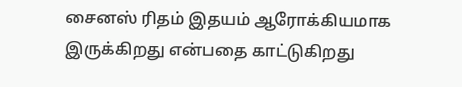சைனஸ் ரிதம் இதயம் ஆரோக்கியமாக இருக்கிறது என்பதை காட்டுகிறது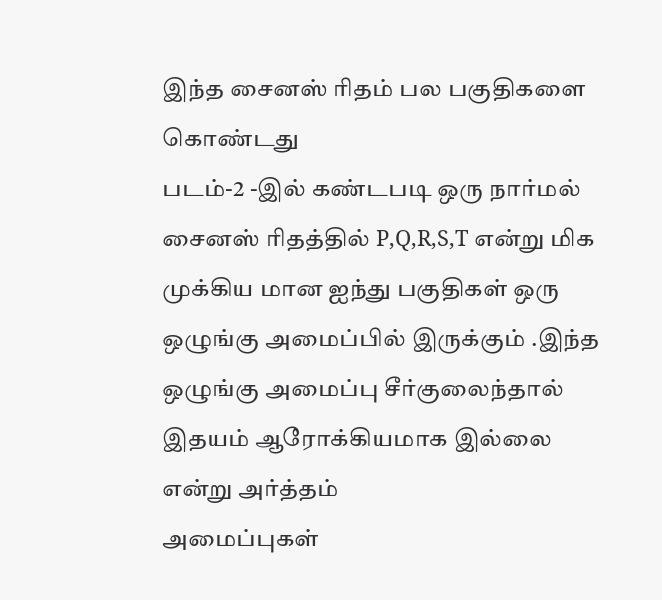இந்த சைனஸ் ரிதம் பல பகுதிகளை கொண்டது
படம்-2 -இல் கண்டபடி ஒரு நார்மல் சைனஸ் ரிதத்தில் P,Q,R,S,T என்று மிக முக்கிய மான ஐந்து பகுதிகள் ஒரு ஒழுங்கு அமைப்பில் இருக்கும் .இந்த ஒழுங்கு அமைப்பு சீர்குலைந்தால் இதயம் ஆரோக்கியமாக இல்லை என்று அர்த்தம்
அமைப்புகள்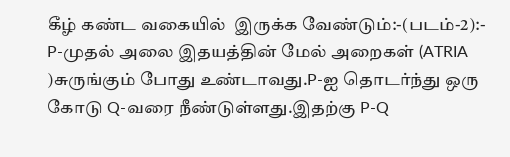கீழ் கண்ட வகையில்  இருக்க வேண்டும்:-(படம்-2):-
P-முதல் அலை இதயத்தின் மேல் அறைகள் (ATRIA )சுருங்கும் போது உண்டாவது.P-ஐ தொடர்ந்து ஒரு கோடு Q-வரை நீண்டுள்ளது.இதற்கு P-Q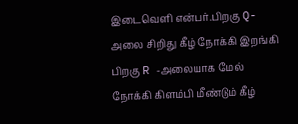இடைவெளி என்பர்.பிறகு Q-அலை சிறிது கீழ் நோக்கி இறங்கி பிறகு R -அலையாக மேல் நோக்கி கிளம்பி மீண்டும் கீழ்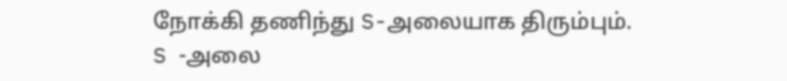நோக்கி தணிந்து S-அலையாக திரும்பும்.
S -அலை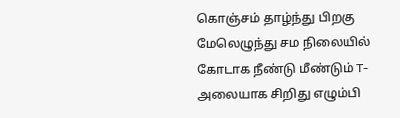கொஞ்சம் தாழ்ந்து பிறகு மேலெழுந்து சம நிலையில் கோடாக நீண்டு மீண்டும் T-அலையாக சிறிது எழும்பி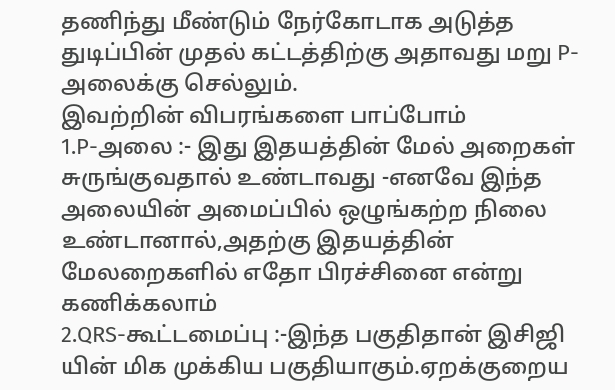தணிந்து மீண்டும் நேர்கோடாக அடுத்த துடிப்பின் முதல் கட்டத்திற்கு அதாவது மறு P-அலைக்கு செல்லும்.
இவற்றின் விபரங்களை பாப்போம்
1.P-அலை :- இது இதயத்தின் மேல் அறைகள் சுருங்குவதால் உண்டாவது -எனவே இந்த அலையின் அமைப்பில் ஒழுங்கற்ற நிலை உண்டானால்,அதற்கு இதயத்தின் மேலறைகளில் எதோ பிரச்சினை என்று கணிக்கலாம்
2.QRS-கூட்டமைப்பு :-இந்த பகுதிதான் இசிஜி யின் மிக முக்கிய பகுதியாகும்.ஏறக்குறைய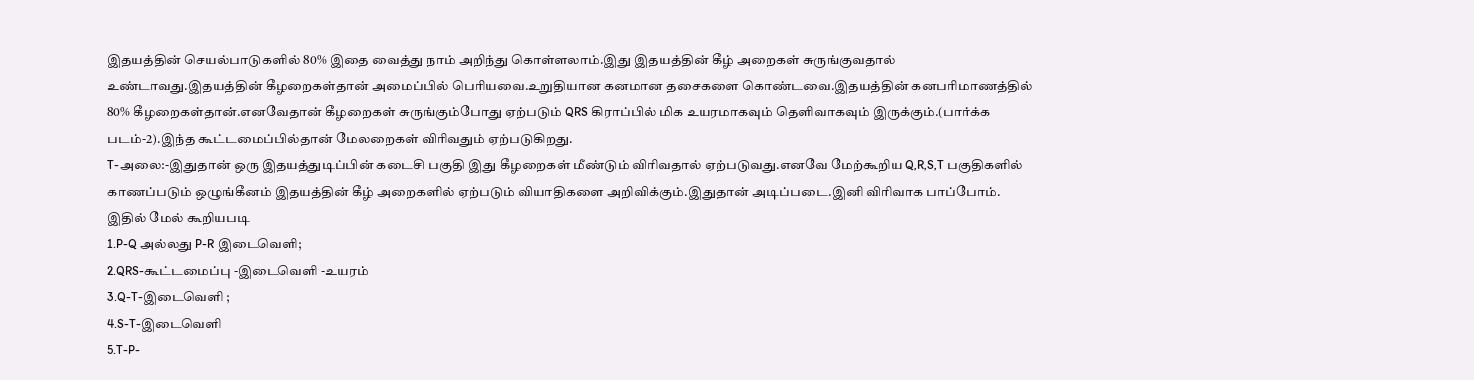இதயத்தின் செயல்பாடுகளில் 80% இதை வைத்து நாம் அறிந்து கொள்ளலாம்.இது இதயத்தின் கீழ் அறைகள் சுருங்குவதால் உண்டாவது.இதயத்தின் கீழறைகள்தான் அமைப்பில் பெரியவை.உறுதியான கனமான தசைகளை கொண்டவை.இதயத்தின் கனபரிமாணத்தில் 80% கீழறைகள்தான்.எனவேதான் கீழறைகள் சுருங்கும்போது ஏற்படும் QRS கிராப்பில் மிக உயரமாகவும் தெளிவாகவும் இருக்கும்.(பார்க்க படம்-2).இந்த கூட்டமைப்பில்தான் மேலறைகள் விரிவதும் ஏற்படுகிறது.
T-அலை:-இதுதான் ஒரு இதயத்துடிப்பின் கடைசி பகுதி இது கீழறைகள் மீண்டும் விரிவதால் ஏற்படுவது.எனவே மேற்கூறிய Q,R,S,T பகுதிகளில் காணப்படும் ஒழுங்கீனம் இதயத்தின் கீழ் அறைகளில் ஏற்படும் வியாதிகளை அறிவிக்கும்.இதுதான் அடிப்படை.இனி விரிவாக பாப்போம்.
இதில் மேல் கூறியபடி
1.P-Q அல்லது P-R இடைவெளி;
2.QRS-கூட்டமைப்பு -இடைவெளி -உயரம்
3.Q-T-இடைவெளி ;
4.S-T-இடைவெளி
5.T-P-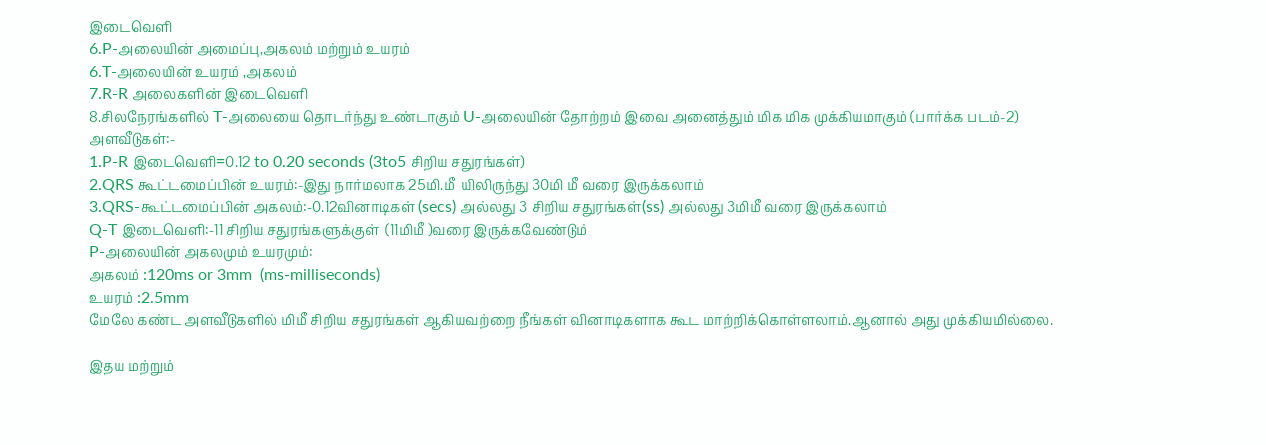இடைவெளி
6.P-அலையின் அமைப்பு,அகலம் மற்றும் உயரம்
6.T-அலையின் உயரம் ,அகலம்
7.R-R அலைகளின் இடைவெளி
8.சிலநேரங்களில் T-அலையை தொடர்ந்து உண்டாகும் U-அலையின் தோற்றம் இவை அனைத்தும் மிக மிக முக்கியமாகும் (பார்க்க படம்-2)
அளவீடுகள்:-
1.P-R இடைவெளி=0.12 to 0.20 seconds (3to5 சிறிய சதுரங்கள்)
2.QRS கூட்டமைப்பின் உயரம்:-இது நார்மலாக 25மி.மீ  யிலிருந்து 30மி மீ வரை இருக்கலாம்
3.QRS-கூட்டமைப்பின் அகலம்:-0.12வினாடிகள் (secs) அல்லது 3 சிறிய சதுரங்கள்(ss) அல்லது 3மிமீ வரை இருக்கலாம்
Q-T இடைவெளி:-11 சிறிய சதுரங்களுக்குள்  (11மிமீ )வரை இருக்கவேண்டும்
P-அலையின் அகலமும் உயரமும்:
அகலம் :120ms or 3mm  (ms-milliseconds)
உயரம் :2.5mm
மேலே கண்ட அளவீடுகளில் மிமீ சிறிய சதுரங்கள் ஆகியவற்றை நீங்கள் வினாடிகளாக கூட மாற்றிக்கொள்ளலாம்.ஆனால் அது முக்கியமில்லை.

இதய மற்றும்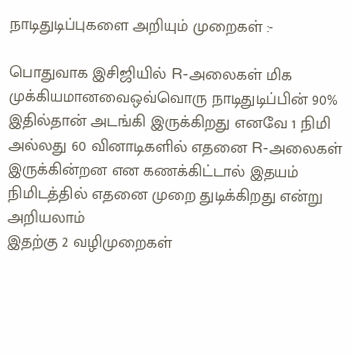நாடிதுடிப்புகளை அறியும் முறைகள் :-

பொதுவாக இசிஜியில் R-அலைகள் மிக முக்கியமானவைஒவ்வொரு நாடிதுடிப்பின் 90% இதில்தான் அடங்கி இருக்கிறது எனவே 1 நிமி அல்லது 60 வினாடிகளில் எதனை R-அலைகள் இருக்கின்றன என கணக்கிட்டால் இதயம் நிமிடத்தில் எதனை முறை துடிக்கிறது என்று அறியலாம்
இதற்கு 2 வழிமுறைகள்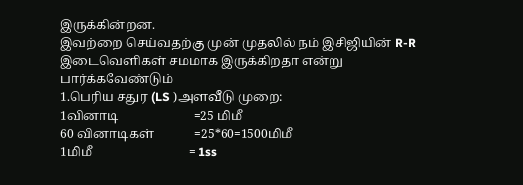இருக்கின்றன.
இவற்றை செய்வதற்கு முன் முதலில் நம் இசிஜியின் R-R இடைவெளிகள் சமமாக இருக்கிறதா என்று பார்க்கவேண்டும்
1.பெரிய சதுர (LS )அளவீடு முறை:
1வினாடி                        =25 மிமீ
60 வினாடிகள்             =25*60=1500மிமீ
1மிமீ                               = 1ss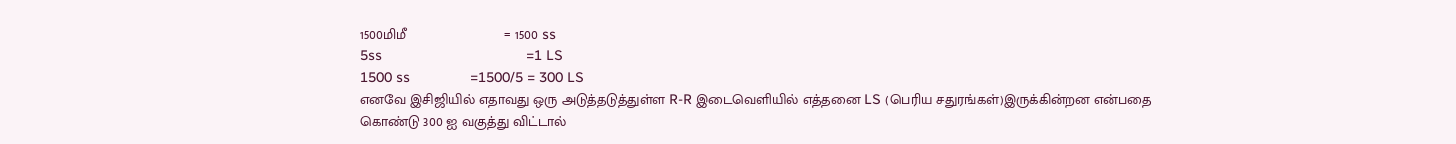1500மிமீ                         = 1500 ss
5ss                                    =1 LS
1500 ss               =1500/5 = 300 LS
எனவே இசிஜியில் எதாவது ஒரு அடுத்தடுத்துள்ள R-R இடைவெளியில் எத்தனை LS (பெரிய சதுரங்கள்)இருக்கின்றன என்பதை கொண்டு 300 ஐ வகுத்து விட்டால்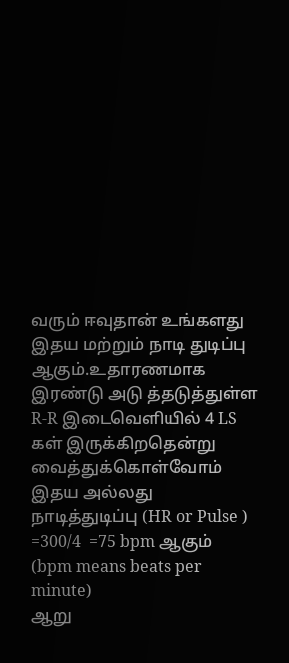வரும் ஈவுதான் உங்களது இதய மற்றும் நாடி துடிப்பு ஆகும்.உதாரணமாக இரண்டு அடு த்தடுத்துள்ள R-R இடைவெளியில் 4 LS கள் இருக்கிறதென்று வைத்துக்கொள்வோம்
இதய அல்லது நாடித்துடிப்பு (HR or Pulse )       =300/4  =75 bpm ஆகும்
(bpm means beats per minute)
ஆறு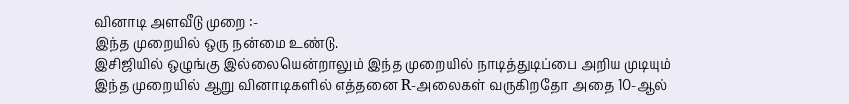வினாடி அளவீடு முறை :-
இந்த முறையில் ஒரு நன்மை உண்டு.
இசிஜியில் ஒழுங்கு இல்லையென்றாலும் இந்த முறையில் நாடித்துடிப்பை அறிய முடியும்
இந்த முறையில் ஆறு வினாடிகளில் எத்தனை R-அலைகள் வருகிறதோ அதை 10-ஆல்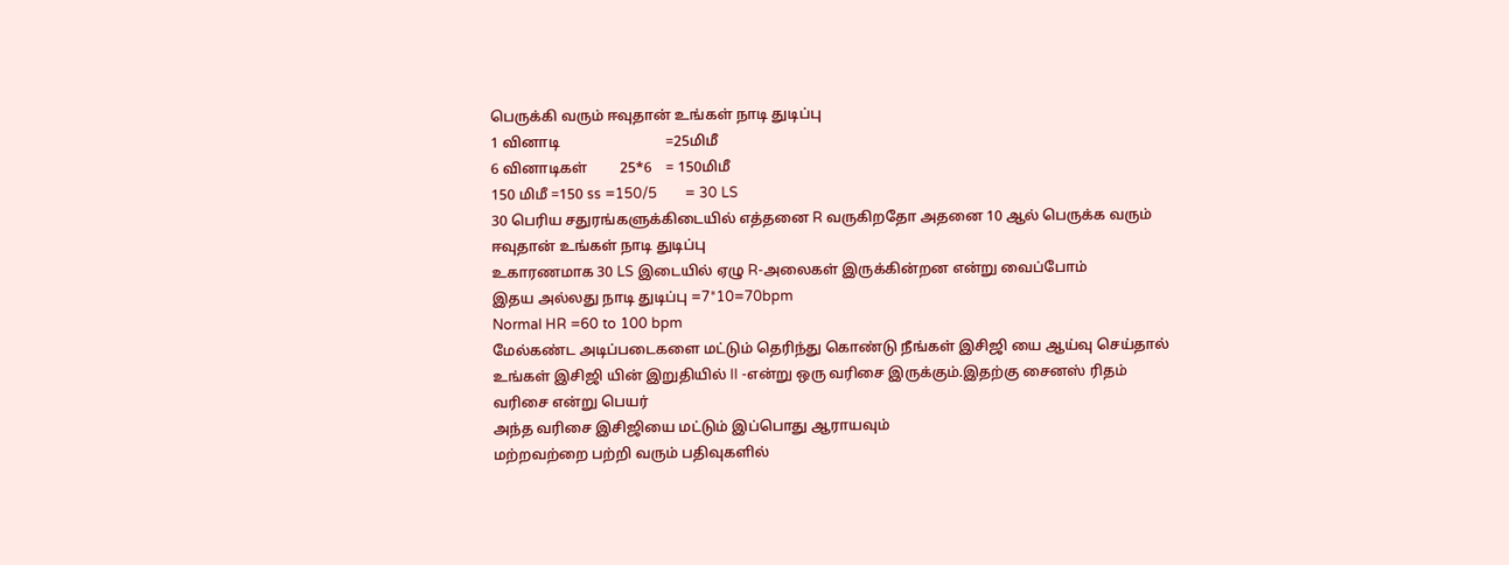பெருக்கி வரும் ஈவுதான் உங்கள் நாடி துடிப்பு
1 வினாடி                             =25மிமீ
6 வினாடிகள்         25*6    = 150மிமீ
150 மிமீ =150 ss =150/5       = 30 LS
30 பெரிய சதுரங்களுக்கிடையில் எத்தனை R வருகிறதோ அதனை 10 ஆல் பெருக்க வரும் ஈவுதான் உங்கள் நாடி துடிப்பு
உகாரணமாக 30 LS இடையில் ஏழு R-அலைகள் இருக்கின்றன என்று வைப்போம்
இதய அல்லது நாடி துடிப்பு =7*10=70bpm
Normal HR =60 to 100 bpm
மேல்கண்ட அடிப்படைகளை மட்டும் தெரிந்து கொண்டு நீங்கள் இசிஜி யை ஆய்வு செய்தால் உங்கள் இசிஜி யின் இறுதியில் II -என்று ஒரு வரிசை இருக்கும்.இதற்கு சைனஸ் ரிதம் வரிசை என்று பெயர்
அந்த வரிசை இசிஜியை மட்டும் இப்பொது ஆராயவும்
மற்றவற்றை பற்றி வரும் பதிவுகளில்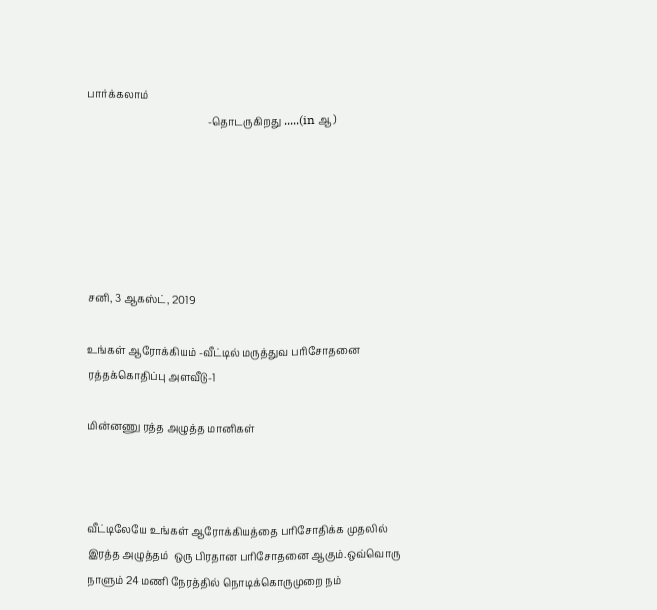பார்க்கலாம்
                                                -தொடருகிறது .....(in ஆ )






சனி, 3 ஆகஸ்ட், 2019

உங்கள் ஆரோக்கியம் -வீட்டில் மருத்துவ பரிசோதனை ரத்தக்கொதிப்பு அளவீடு-1

மின்னணு ரத்த அழுத்த மானிகள்



வீட்டிலேயே உங்கள் ஆரோக்கியத்தை பரிசோதிக்க முதலில் இரத்த அழுத்தம்  ஒரு பிரதான பரிசோதனை ஆகும்.ஒவ்வொரு நாளும் 24 மணி நேரத்தில் நொடிக்கொருமுறை நம்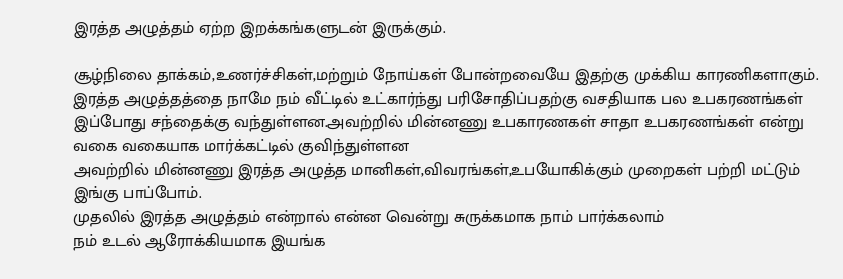இரத்த அழுத்தம் ஏற்ற இறக்கங்களுடன் இருக்கும்.

சூழ்நிலை தாக்கம்,உணர்ச்சிகள்,மற்றும் நோய்கள் போன்றவையே இதற்கு முக்கிய காரணிகளாகும்.
இரத்த அழுத்தத்தை நாமே நம் வீட்டில் உட்கார்ந்து பரிசோதிப்பதற்கு வசதியாக பல உபகரணங்கள் இப்போது சந்தைக்கு வந்துள்ளன.அவற்றில் மின்னணு உபகாரணகள் சாதா உபகரணங்கள் என்று வகை வகையாக மார்க்கட்டில் குவிந்துள்ளன
அவற்றில் மின்னணு இரத்த அழுத்த மானிகள்,விவரங்கள்,உபயோகிக்கும் முறைகள் பற்றி மட்டும்  இங்கு பாப்போம்.
முதலில் இரத்த அழுத்தம் என்றால் என்ன வென்று சுருக்கமாக நாம் பார்க்கலாம்
நம் உடல் ஆரோக்கியமாக இயங்க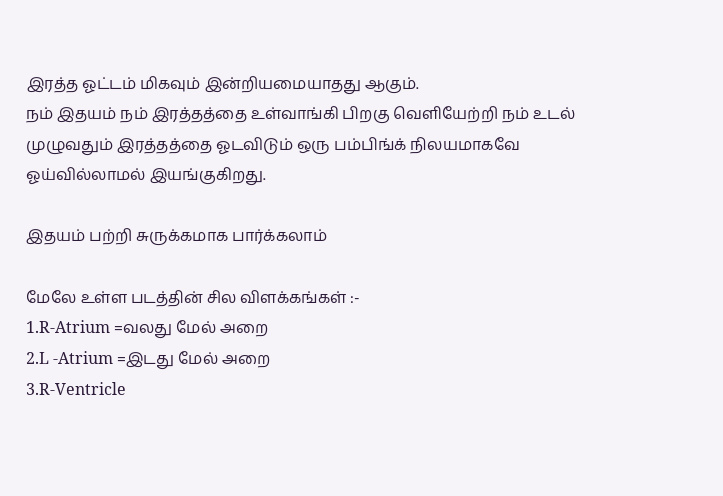இரத்த ஓட்டம் மிகவும் இன்றியமையாதது ஆகும்.
நம் இதயம் நம் இரத்தத்தை உள்வாங்கி பிறகு வெளியேற்றி நம் உடல் முழுவதும் இரத்தத்தை ஓடவிடும் ஒரு பம்பிங்க் நிலயமாகவே ஓய்வில்லாமல் இயங்குகிறது.

இதயம் பற்றி சுருக்கமாக பார்க்கலாம்

மேலே உள்ள படத்தின் சில விளக்கங்கள் :-
1.R-Atrium =வலது மேல் அறை
2.L -Atrium =இடது மேல் அறை
3.R-Ventricle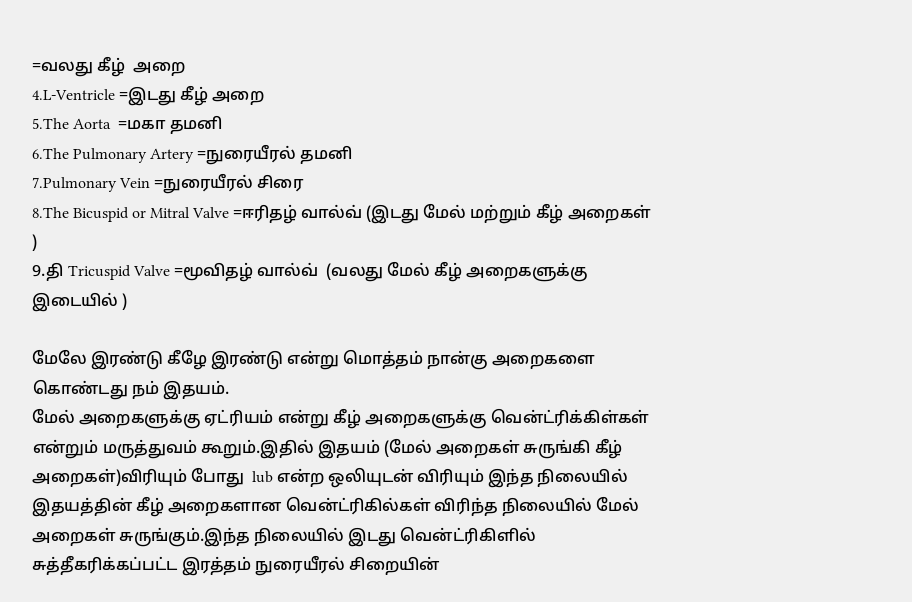=வலது கீழ்  அறை
4.L-Ventricle =இடது கீழ் அறை
5.The Aorta  =மகா தமனி
6.The Pulmonary Artery =நுரையீரல் தமனி
7.Pulmonary Vein =நுரையீரல் சிரை
8.The Bicuspid or Mitral Valve =ஈரிதழ் வால்வ் (இடது மேல் மற்றும் கீழ் அறைகள் )
9.தி Tricuspid Valve =மூவிதழ் வால்வ்  (வலது மேல் கீழ் அறைகளுக்கு இடையில் )

மேலே இரண்டு கீழே இரண்டு என்று மொத்தம் நான்கு அறைகளை கொண்டது நம் இதயம்.
மேல் அறைகளுக்கு ஏட்ரியம் என்று கீழ் அறைகளுக்கு வென்ட்ரிக்கிள்கள் என்றும் மருத்துவம் கூறும்.இதில் இதயம் (மேல் அறைகள் சுருங்கி கீழ் அறைகள்)விரியும் போது  lub என்ற ஒலியுடன் விரியும் இந்த நிலையில் இதயத்தின் கீழ் அறைகளான வென்ட்ரிகில்கள் விரிந்த நிலையில் மேல் அறைகள் சுருங்கும்.இந்த நிலையில் இடது வென்ட்ரிகிளில்  சுத்தீகரிக்கப்பட்ட இரத்தம் நுரையீரல் சிறையின்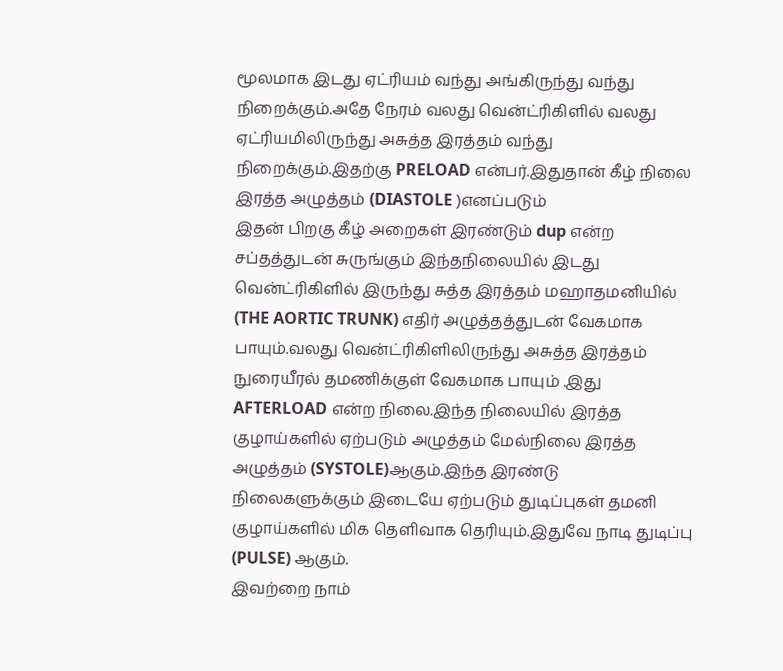மூலமாக இடது ஏட்ரியம் வந்து அங்கிருந்து வந்து நிறைக்கும்.அதே நேரம் வலது வென்ட்ரிகிளில் வலது ஏட்ரியமிலிருந்து அசுத்த இரத்தம் வந்து நிறைக்கும்.இதற்கு PRELOAD என்பர்.இதுதான் கீழ் நிலை இரத்த அழுத்தம் (DIASTOLE )எனப்படும்
இதன் பிறகு கீழ் அறைகள் இரண்டும் dup என்ற சப்தத்துடன் சுருங்கும் இந்தநிலையில் இடது வென்ட்ரிகிளில் இருந்து சுத்த இரத்தம் மஹாதமனியில் (THE AORTIC TRUNK) எதிர் அழுத்தத்துடன் வேகமாக பாயும்.வலது வென்ட்ரிகிளிலிருந்து அசுத்த இரத்தம் நுரையீரல் தமணிக்குள் வேகமாக பாயும் .இது AFTERLOAD என்ற நிலை.இந்த நிலையில் இரத்த குழாய்களில் ஏற்படும் அழுத்தம் மேல்நிலை இரத்த அழுத்தம் (SYSTOLE)ஆகும்.இந்த இரண்டு நிலைகளுக்கும் இடையே ஏற்படும் துடிப்புகள் தமனி குழாய்களில் மிக தெளிவாக தெரியும்.இதுவே நாடி துடிப்பு (PULSE) ஆகும்.
இவற்றை நாம்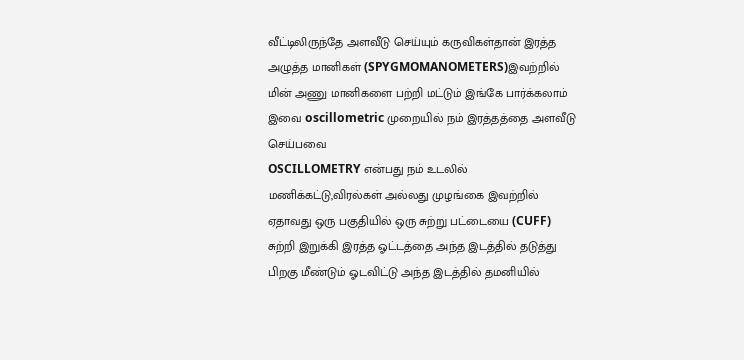வீட்டிலிருந்தே அளவீடு செய்யும் கருவிகள்தான் இரத்த அழுத்த மானிகள் (SPYGMOMANOMETERS)இவற்றில் மின் அணு மானிகளை பற்றி மட்டும் இங்கே பார்க்கலாம்
இவை oscillometric முறையில் நம் இரத்தத்தை அளவீடு செய்பவை
OSCILLOMETRY என்பது நம் உடலில்
மணிக்கட்டு,விரல்கள் அல்லது முழங்கை இவற்றில் ஏதாவது ஒரு பகுதியில் ஒரு சுற்று பட்டையை (CUFF) சுற்றி இறுக்கி இரத்த ஓட்டத்தை அந்த இடத்தில் தடுத்து பிறகு மீண்டும் ஓடவிட்டு அந்த இடத்தில் தமனியில்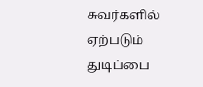சுவர்களில் ஏற்படும் துடிப்பை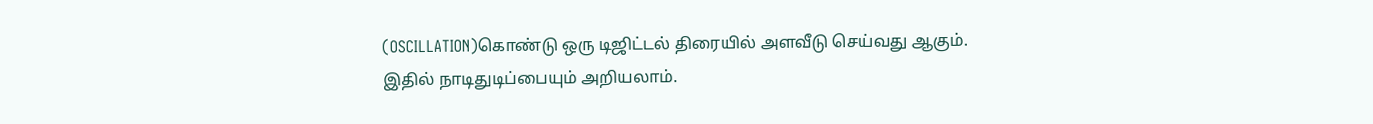(OSCILLATION)கொண்டு ஒரு டிஜிட்டல் திரையில் அளவீடு செய்வது ஆகும்.
இதில் நாடிதுடிப்பையும் அறியலாம்.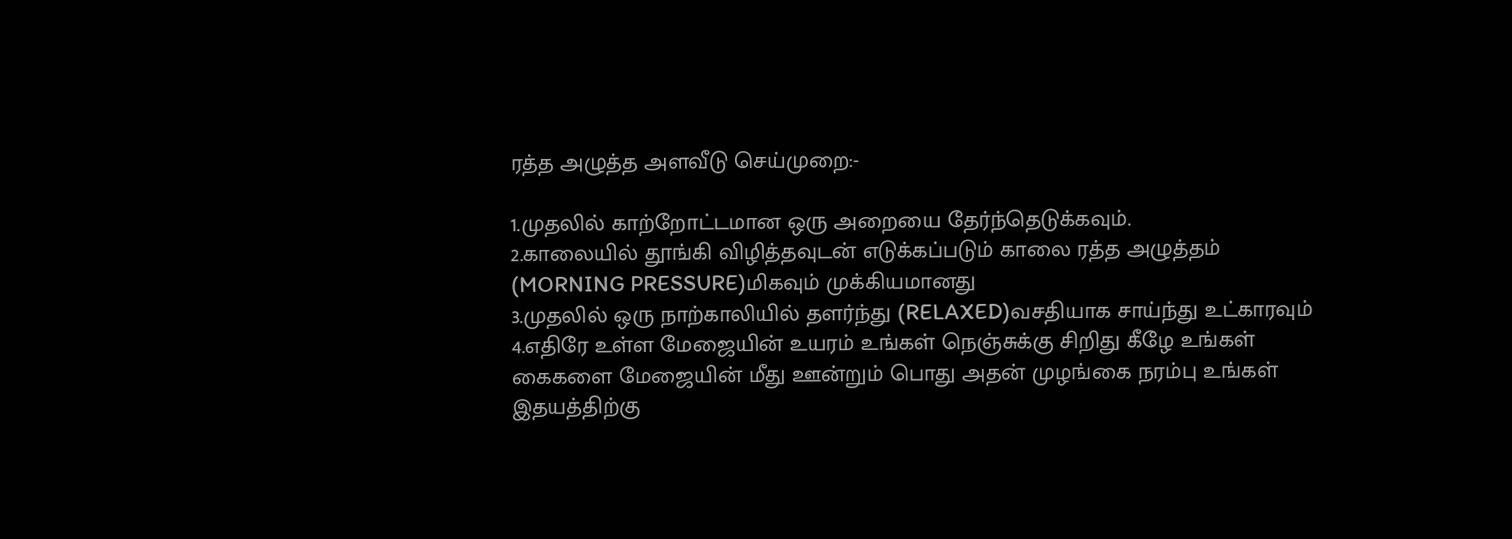ரத்த அழுத்த அளவீடு செய்முறை:-

1.முதலில் காற்றோட்டமான ஒரு அறையை தேர்ந்தெடுக்கவும்.
2.காலையில் தூங்கி விழித்தவுடன் எடுக்கப்படும் காலை ரத்த அழுத்தம் (MORNING PRESSURE)மிகவும் முக்கியமானது
3.முதலில் ஒரு நாற்காலியில் தளர்ந்து (RELAXED)வசதியாக சாய்ந்து உட்காரவும்
4.எதிரே உள்ள மேஜையின் உயரம் உங்கள் நெஞ்சுக்கு சிறிது கீழே உங்கள் கைகளை மேஜையின் மீது ஊன்றும் பொது அதன் முழங்கை நரம்பு உங்கள் இதயத்திற்கு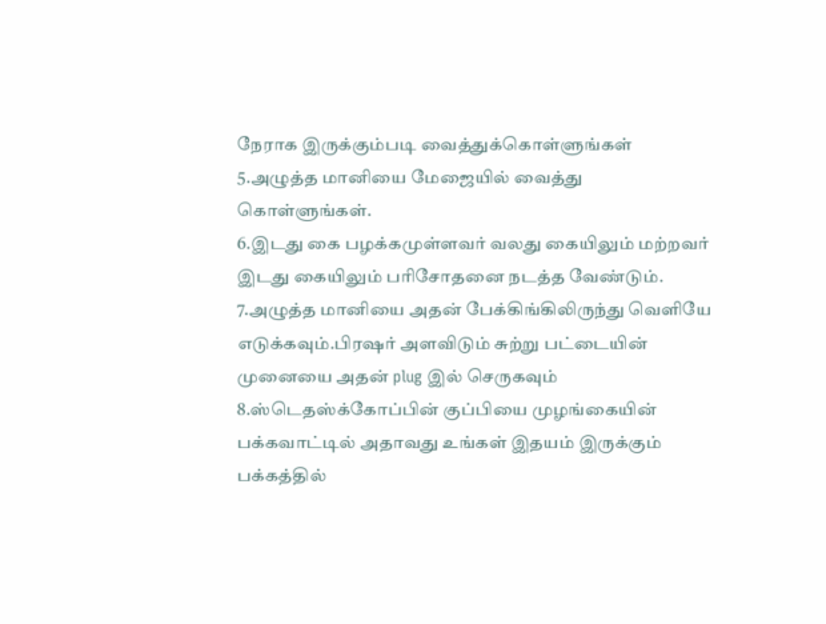நேராக இருக்கும்படி வைத்துக்கொள்ளுங்கள்
5.அழுத்த மானியை மேஜையில் வைத்து கொள்ளுங்கள்.
6.இடது கை பழக்கமுள்ளவர் வலது கையிலும் மற்றவர் இடது கையிலும் பரிசோதனை நடத்த வேண்டும்.
7.அழுத்த மானியை அதன் பேக்கிங்கிலிருந்து வெளியே எடுக்கவும்.பிரஷர் அளவிடும் சுற்று பட்டையின் முனையை அதன் plug இல் செருகவும்
8.ஸ்டெதஸ்க்கோப்பின் குப்பியை முழங்கையின் பக்கவாட்டில் அதாவது உங்கள் இதயம் இருக்கும் பக்கத்தில்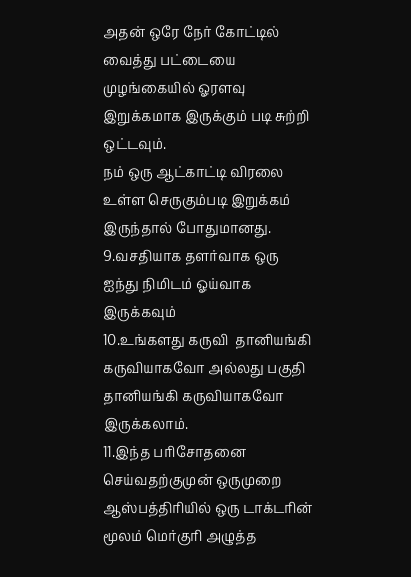அதன் ஒரே நேர் கோட்டில்  வைத்து பட்டையை முழங்கையில் ஓரளவு இறுக்கமாக இருக்கும் படி சுற்றி ஒட்டவும்.
நம் ஒரு ஆட்காட்டி விரலை உள்ள செருகும்படி இறுக்கம் இருந்தால் போதுமானது.
9.வசதியாக தளர்வாக ஒரு ஐந்து நிமிடம் ஓய்வாக இருக்கவும்
10.உங்களது கருவி  தானியங்கி கருவியாகவோ அல்லது பகுதி தானியங்கி கருவியாகவோ இருக்கலாம்.
11.இந்த பரிசோதனை செய்வதற்குமுன் ஒருமுறை ஆஸ்பத்திரியில் ஒரு டாக்டரின் மூலம் மெர்குரி அழுத்த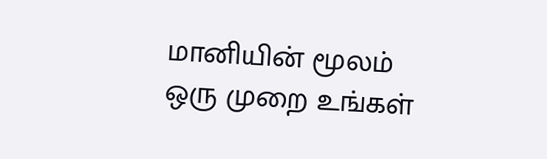மானியின் மூலம் ஒரு முறை உங்கள்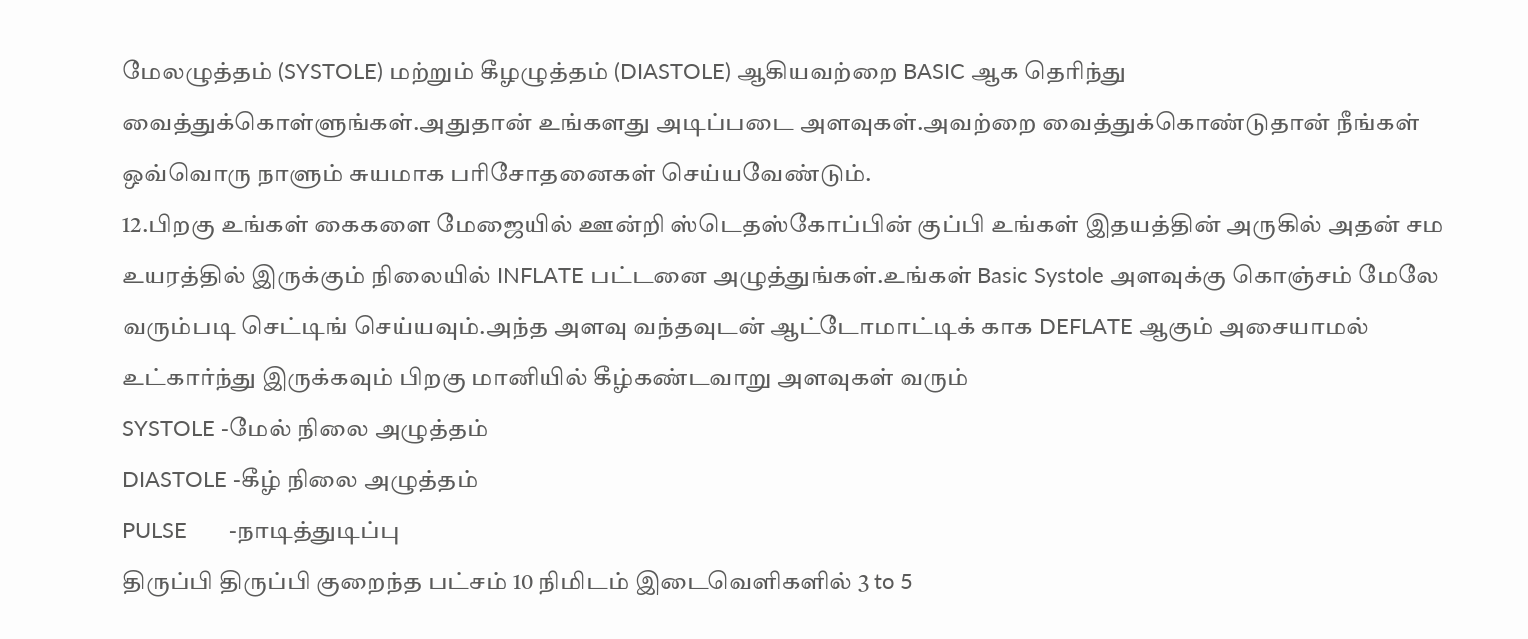மேலழுத்தம் (SYSTOLE) மற்றும் கீழழுத்தம் (DIASTOLE) ஆகியவற்றை BASIC ஆக தெரிந்து வைத்துக்கொள்ளுங்கள்.அதுதான் உங்களது அடிப்படை அளவுகள்.அவற்றை வைத்துக்கொண்டுதான் நீங்கள் ஒவ்வொரு நாளும் சுயமாக பரிசோதனைகள் செய்யவேண்டும்.
12.பிறகு உங்கள் கைகளை மேஜையில் ஊன்றி ஸ்டெதஸ்கோப்பின் குப்பி உங்கள் இதயத்தின் அருகில் அதன் சம உயரத்தில் இருக்கும் நிலையில் INFLATE பட்டனை அழுத்துங்கள்.உங்கள் Basic Systole அளவுக்கு கொஞ்சம் மேலே வரும்படி செட்டிங் செய்யவும்.அந்த அளவு வந்தவுடன் ஆட்டோமாட்டிக் காக DEFLATE ஆகும் அசையாமல் உட்கார்ந்து இருக்கவும் பிறகு மானியில் கீழ்கண்டவாறு அளவுகள் வரும்
SYSTOLE -மேல் நிலை அழுத்தம்
DIASTOLE -கீழ் நிலை அழுத்தம்
PULSE       -நாடித்துடிப்பு
திருப்பி திருப்பி குறைந்த பட்சம் 10 நிமிடம் இடைவெளிகளில் 3 to 5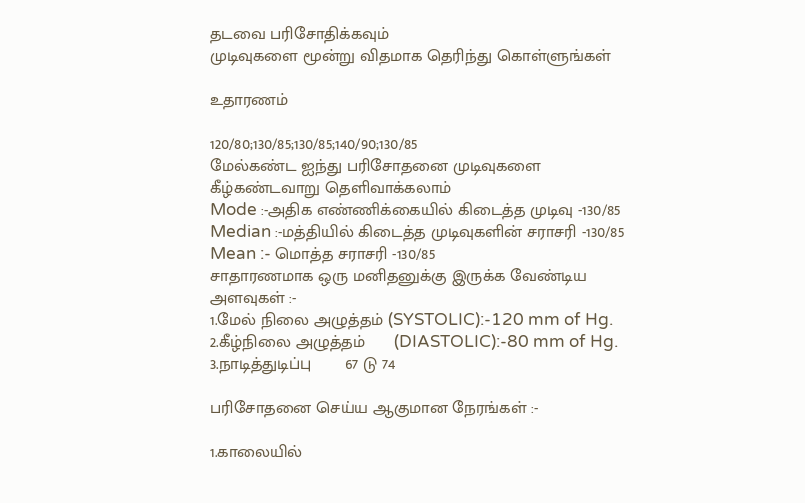தடவை பரிசோதிக்கவும்
முடிவுகளை மூன்று விதமாக தெரிந்து கொள்ளுங்கள்

உதாரணம்

120/80;130/85;130/85;140/90;130/85
மேல்கண்ட ஐந்து பரிசோதனை முடிவுகளை கீழ்கண்டவாறு தெளிவாக்கலாம்
Mode :-அதிக எண்ணிக்கையில் கிடைத்த முடிவு -130/85
Median :-மத்தியில் கிடைத்த முடிவுகளின் சராசரி -130/85
Mean :- மொத்த சராசரி -130/85
சாதாரணமாக ஒரு மனிதனுக்கு இருக்க வேண்டிய அளவுகள் :-
1.மேல் நிலை அழுத்தம் (SYSTOLIC):-120 mm of Hg.
2.கீழ்நிலை அழுத்தம்      (DIASTOLIC):-80 mm of Hg.
3.நாடித்துடிப்பு       67 டு 74

பரிசோதனை செய்ய ஆகுமான நேரங்கள் :-

1.காலையில்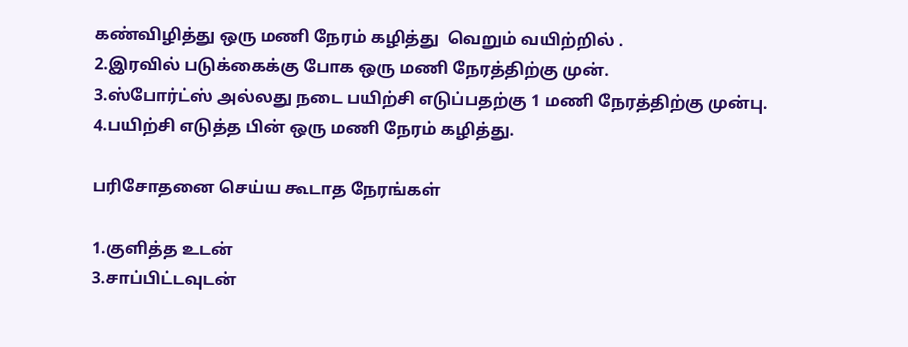கண்விழித்து ஒரு மணி நேரம் கழித்து  வெறும் வயிற்றில் .
2.இரவில் படுக்கைக்கு போக ஒரு மணி நேரத்திற்கு முன்.
3.ஸ்போர்ட்ஸ் அல்லது நடை பயிற்சி எடுப்பதற்கு 1 மணி நேரத்திற்கு முன்பு.
4.பயிற்சி எடுத்த பின் ஒரு மணி நேரம் கழித்து.

பரிசோதனை செய்ய கூடாத நேரங்கள்

1.குளித்த உடன்
3.சாப்பிட்டவுடன்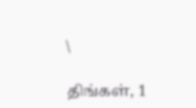\

திங்கள், 1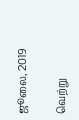ஜூலை, 2019

வெற்று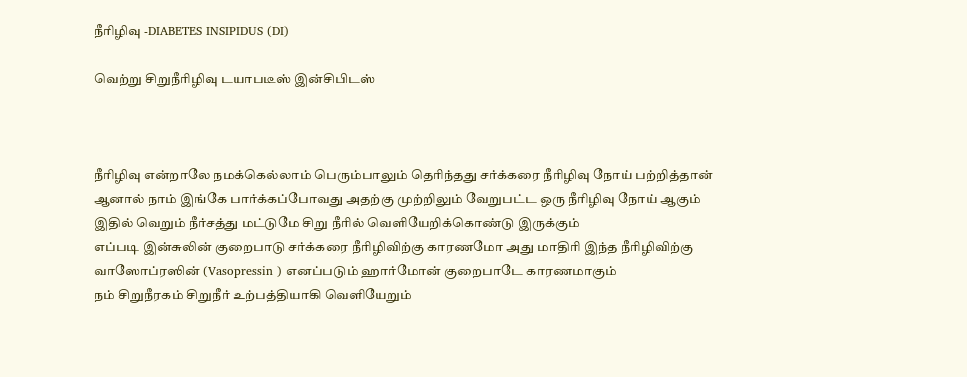நீரிழிவு -DIABETES INSIPIDUS (DI)

வெற்று சிறுநீரிழிவு டயாபடீஸ் இன்சிபிடஸ்



நீரிழிவு என்றாலே நமக்கெல்லாம் பெரும்பாலும் தெரிந்தது சர்க்கரை நீரிழிவு நோய் பற்றித்தான்
ஆனால் நாம் இங்கே பார்க்கப்போவது அதற்கு முற்றிலும் வேறுபட்ட ஒரு நீரிழிவு நோய் ஆகும்
இதில் வெறும் நீர்சத்து மட்டுமே சிறு நீரில் வெளியேறிக்கொண்டு இருக்கும்
எப்படி இன்சுலின் குறைபாடு சர்க்கரை நீரிழிவிற்கு காரணமோ அது மாதிரி இந்த நீரிழிவிற்கு வாஸோப்ரஸின் (Vasopressin ) எனப்படும் ஹார்மோன் குறைபாடே காரணமாகும்
நம் சிறுநீரகம் சிறுநீர் உற்பத்தியாகி வெளியேறும்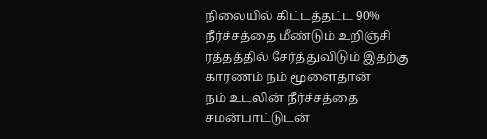நிலையில் கிட்டத்தட்ட 90% நீர்ச்சத்தை மீண்டும் உறிஞ்சி ரத்தத்தில் சேர்த்துவிடும் இதற்கு காரணம் நம் மூளைதான்
நம் உடலின் நீர்ச்சத்தை சமன்பாட்டுடன்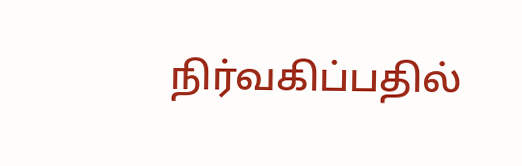நிர்வகிப்பதில்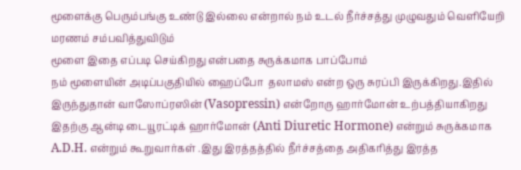மூளைக்கு பெரும்பங்கு உண்டு இல்லை என்றால் நம் உடல் நீர்ச்சத்து முழுவதும் வெளியேறி மரணம் சம்பவித்துவிடும்
மூளை இதை எப்படி செய்கிறது என்பதை சுருக்கமாக பாப்போம்
நம் மூளையின் அடிப்பகுதியில் ஹைப்போ  தலாமஸ் என்ற ஒரு சுரப்பி இருக்கிறது.இதில் இருந்துதான் வாஸோப்ரஸின் (Vasopressin) என்றோரு ஹார்மோன் உற்பத்தியாகிறது இதற்கு ஆன்டி டையூரட்டிக் ஹார்மோன் (Anti Diuretic Hormone) என்றும் சுருக்கமாக A.D.H. என்றும் கூறுவார்கள் .இது இரத்தத்தில் நீர்ச்சத்தை அதிகரித்து இரத்த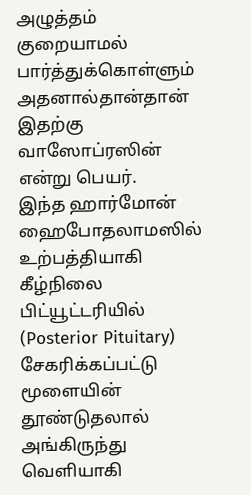அழுத்தம் குறையாமல் பார்த்துக்கொள்ளும் அதனால்தான்தான் இதற்கு வாஸோப்ரஸின் என்று பெயர்.
இந்த ஹார்மோன் ஹைபோதலாமஸில் உற்பத்தியாகி கீழ்நிலை பிட்யூட்டரியில் (Posterior Pituitary) சேகரிக்கப்பட்டு மூளையின் தூண்டுதலால் அங்கிருந்து வெளியாகி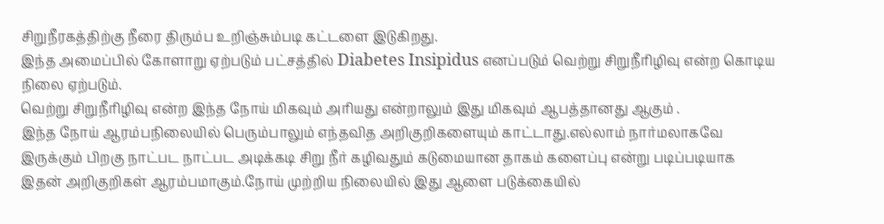சிறுநீரகத்திற்கு நீரை திரும்ப உறிஞ்சும்படி கட்டளை இடுகிறது.
இந்த அமைப்பில் கோளாறு ஏற்படும் பட்சத்தில் Diabetes Insipidus எனப்படும் வெற்று சிறுநீரிழிவு என்ற கொடிய நிலை ஏற்படும்.
வெற்று சிறுநீரிழிவு என்ற இந்த நோய் மிகவும் அரியது என்றாலும் இது மிகவும் ஆபத்தானது ஆகும் .
இந்த நோய் ஆரம்பநிலையில் பெரும்பாலும் எந்தவித அறிகுறிகளையும் காட்டாது.எல்லாம் நார்மலாகவே இருக்கும் பிறகு நாட்பட நாட்பட அடிக்கடி சிறு நீர் கழிவதும் கடுமையான தாகம் களைப்பு என்று படிப்படியாக இதன் அறிகுறிகள் ஆரம்பமாகும்.நோய் முற்றிய நிலையில் இது ஆளை படுக்கையில்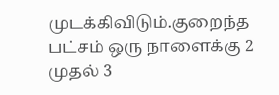முடக்கிவிடும்.குறைந்த பட்சம் ஒரு நாளைக்கு 2 முதல் 3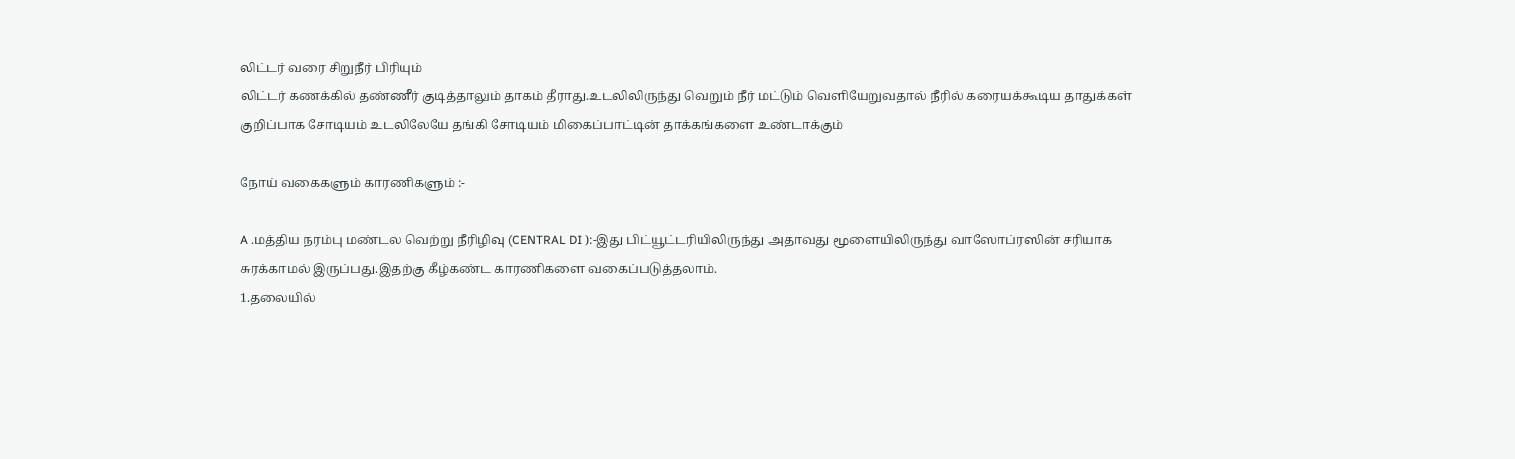லிட்டர் வரை சிறுநீர் பிரியும்
லிட்டர் கணக்கில் தண்ணீர் குடித்தாலும் தாகம் தீராது.உடலிலிருந்து வெறும் நீர் மட்டும் வெளியேறுவதால் நீரில் கரையக்கூடிய தாதுக்கள் குறிப்பாக சோடியம் உடலிலேயே தங்கி சோடியம் மிகைப்பாட்டின் தாக்கங்களை உண்டாக்கும்

நோய் வகைகளும் காரணிகளும் :-

A .மத்திய நரம்பு மண்டல வெற்று நீரிழிவு (CENTRAL DI ):-இது பிட்யூட்டரியிலிருந்து அதாவது மூளையிலிருந்து வாஸோப்ரஸின் சரியாக சுரக்காமல் இருப்பது.இதற்கு கீழ்கண்ட காரணிகளை வகைப்படுத்தலாம்.
1.தலையில்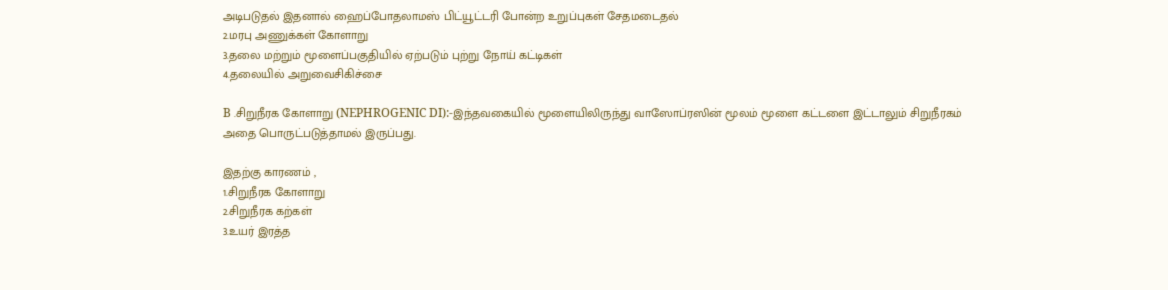அடிபடுதல் இதனால் ஹைப்போதலாமஸ் பிட்யூட்டரி போன்ற உறுப்புகள் சேதமடைதல்
2.மரபு அணுக்கள் கோளாறு
3.தலை மற்றும் மூளைப்பகுதியில் ஏற்படும் புற்று நோய் கட்டிகள்
4.தலையில் அறுவைசிகிச்சை

B .சிறுநீரக கோளாறு (NEPHROGENIC DI):-இந்தவகையில் மூளையிலிருந்து வாஸோப்ரஸின் மூலம் மூளை கட்டளை இட்டாலும் சிறுநீரகம் அதை பொருட்படுத்தாமல் இருப்பது.

இதற்கு காரணம் ,
1.சிறுநீரக கோளாறு
2.சிறுநீரக கற்கள்
3.உயர் இரத்த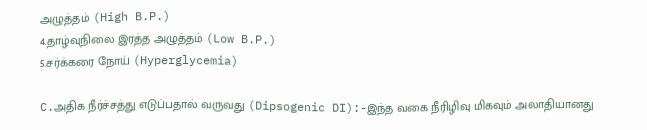அழுத்தம் (High B.P.)
4.தாழ்வுநிலை இரத்த அழுத்தம் (Low B.P.)
5.சர்க்கரை நோய் (Hyperglycemia)

C.அதிக நீர்ச்சத்து எடுப்பதால் வருவது (Dipsogenic DI):-இந்த வகை நீரிழிவு மிகவும் அலாதியானது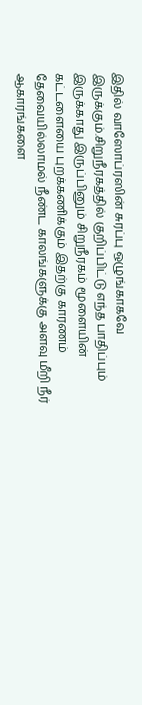இதில் வாஸோப்ரஸின் சுரப்பு ஒழுங்காகவே இருக்கும்.சிறுநீரகத்தில் குறிப்பிட்டு எந்த பாதிப்பும் இருக்காது இருப்பினும் சிறுநீரகம் மூளையின் கட்டளையை புறக்கணிக்கும் இதற்கு காரணம் தேவையில்லாமல் நீண்ட காலங்களுக்கு அளவு மீறி நீர் ஆகாரங்களை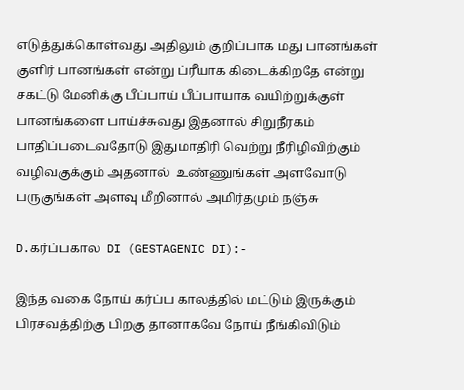எடுத்துக்கொள்வது அதிலும் குறிப்பாக மது பானங்கள் குளிர் பானங்கள் என்று ப்ரீயாக கிடைக்கிறதே என்று சகட்டு மேனிக்கு பீப்பாய் பீப்பாயாக வயிற்றுக்குள் பானங்களை பாய்ச்சுவது இதனால் சிறுநீரகம் பாதிப்படைவதோடு இதுமாதிரி வெற்று நீரிழிவிற்கும் வழிவகுக்கும் அதனால்  உண்ணுங்கள் அளவோடு பருகுங்கள் அளவு மீறினால் அமிர்தமும் நஞ்சு

D.கர்ப்பகால  DI (GESTAGENIC DI):-

இந்த வகை நோய் கர்ப்ப காலத்தில் மட்டும் இருக்கும் பிரசவத்திற்கு பிறகு தானாகவே நோய் நீங்கிவிடும்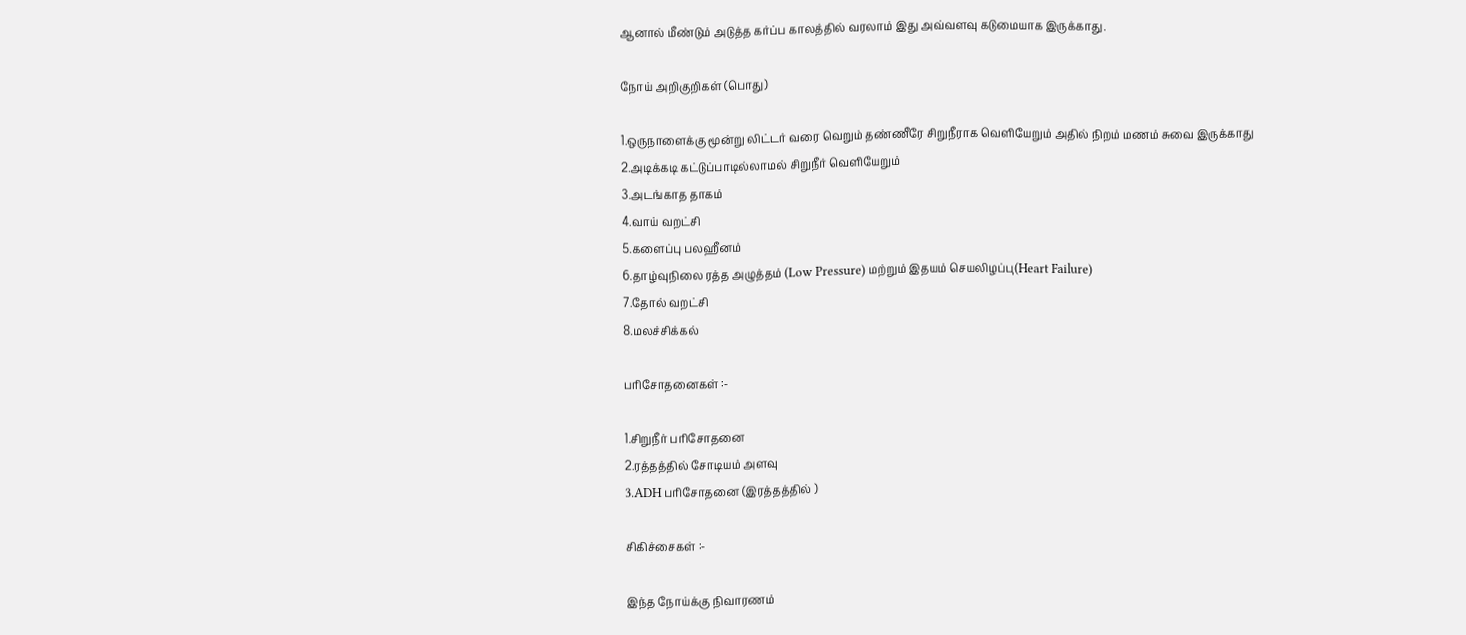ஆனால் மீண்டும் அடுத்த கர்ப்ப காலத்தில் வரலாம் இது அவ்வளவு கடுமையாக இருக்காது.

நோய் அறிகுறிகள் (பொது)

1.ஒருநாளைக்கு மூன்று லிட்டர் வரை வெறும் தண்ணீரே சிறுநீராக வெளியேறும் அதில் நிறம் மணம் சுவை இருக்காது
2.அடிக்கடி கட்டுப்பாடில்லாமல் சிறுநீர் வெளியேறும்
3.அடங்காத தாகம்
4.வாய் வறட்சி
5.களைப்பு பலஹீனம்
6.தாழ்வுநிலை ரத்த அழுத்தம் (Low Pressure) மற்றும் இதயம் செயலிழப்பு(Heart Failure)
7.தோல் வறட்சி
8.மலச்சிக்கல்

பரிசோதனைகள் :-

1.சிறுநீர் பரிசோதனை
2.ரத்தத்தில் சோடியம் அளவு
3.ADH பரிசோதனை (இரத்தத்தில் )

சிகிச்சைகள் :-

இந்த நோய்க்கு நிவாரணம்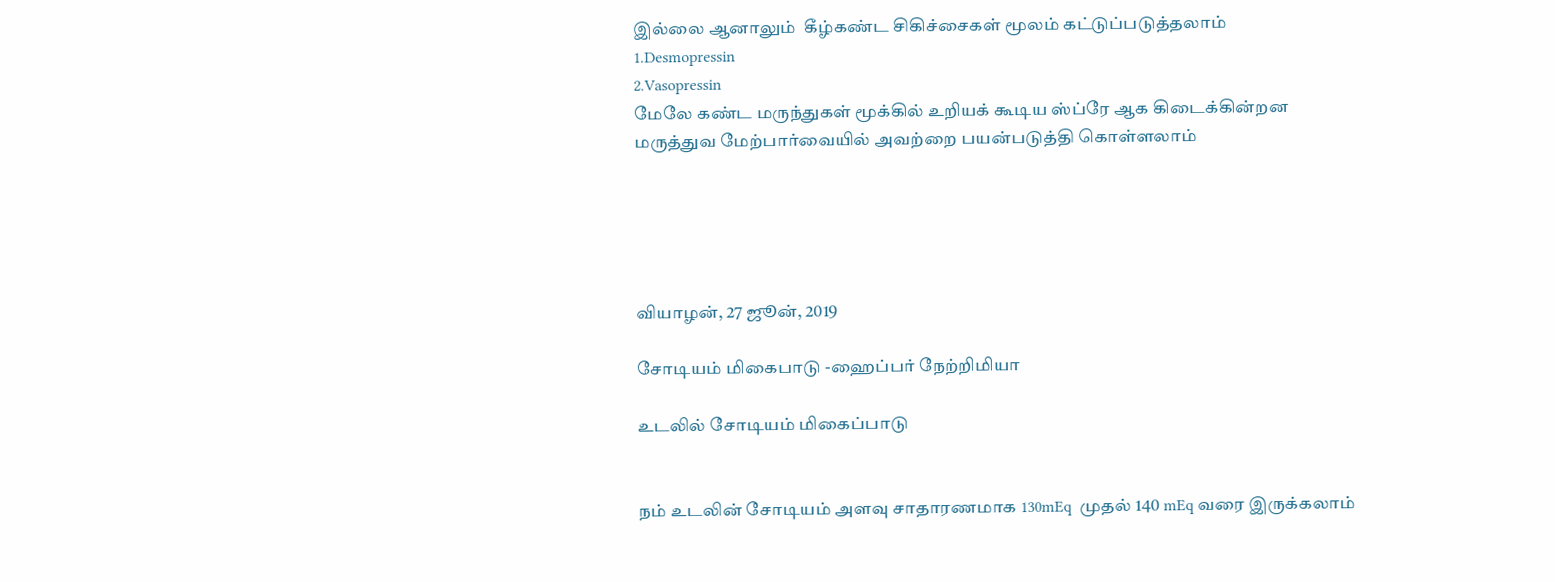இல்லை ஆனாலும்  கீழ்கண்ட சிகிச்சைகள் மூலம் கட்டுப்படுத்தலாம்
1.Desmopressin
2.Vasopressin
மேலே கண்ட மருந்துகள் மூக்கில் உறியக் கூடிய ஸ்ப்ரே ஆக கிடைக்கின்றன
மருத்துவ மேற்பார்வையில் அவற்றை பயன்படுத்தி கொள்ளலாம்





வியாழன், 27 ஜூன், 2019

சோடியம் மிகைபாடு -ஹைப்பர் நேற்றிமியா

உடலில் சோடியம் மிகைப்பாடு


நம் உடலின் சோடியம் அளவு சாதாரணமாக 130mEq  முதல் 140 mEq வரை இருக்கலாம்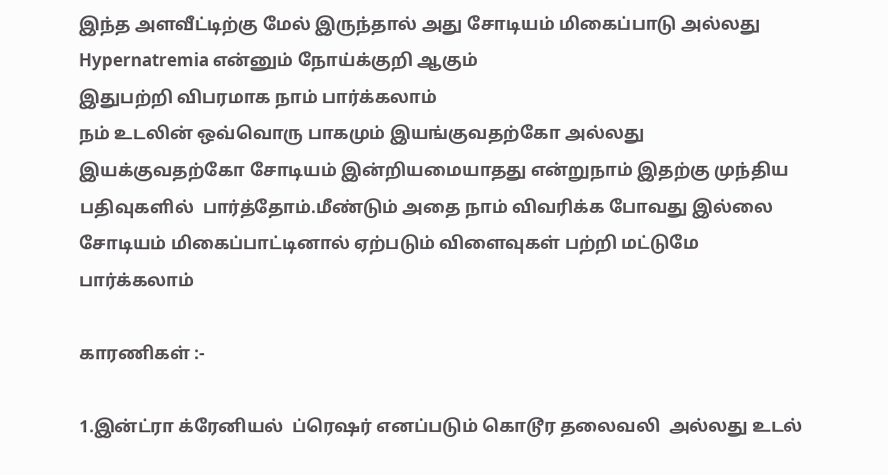இந்த அளவீட்டிற்கு மேல் இருந்தால் அது சோடியம் மிகைப்பாடு அல்லது Hypernatremia என்னும் நோய்க்குறி ஆகும்
இதுபற்றி விபரமாக நாம் பார்க்கலாம்
நம் உடலின் ஒவ்வொரு பாகமும் இயங்குவதற்கோ அல்லது இயக்குவதற்கோ சோடியம் இன்றியமையாதது என்றுநாம் இதற்கு முந்திய  பதிவுகளில்  பார்த்தோம்.மீண்டும் அதை நாம் விவரிக்க போவது இல்லை
சோடியம் மிகைப்பாட்டினால் ஏற்படும் விளைவுகள் பற்றி மட்டுமே பார்க்கலாம்

காரணிகள் :-

1.இன்ட்ரா க்ரேனியல்  ப்ரெஷர் எனப்படும் கொடூர தலைவலி  அல்லது உடல்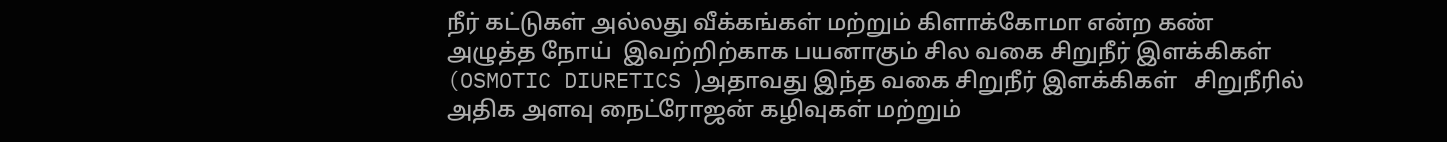நீர் கட்டுகள் அல்லது வீக்கங்கள் மற்றும் கிளாக்கோமா என்ற கண் அழுத்த நோய்  இவற்றிற்காக பயனாகும் சில வகை சிறுநீர் இளக்கிகள் (OSMOTIC DIURETICS )அதாவது இந்த வகை சிறுநீர் இளக்கிகள்   சிறுநீரில் அதிக அளவு நைட்ரோஜன் கழிவுகள் மற்றும்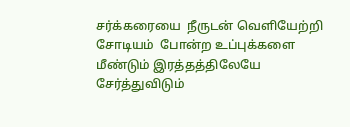சர்க்கரையை  நீருடன் வெளியேற்றி சோடியம்  போன்ற உப்புக்களை மீண்டும் இரத்தத்திலேயே சேர்த்துவிடும்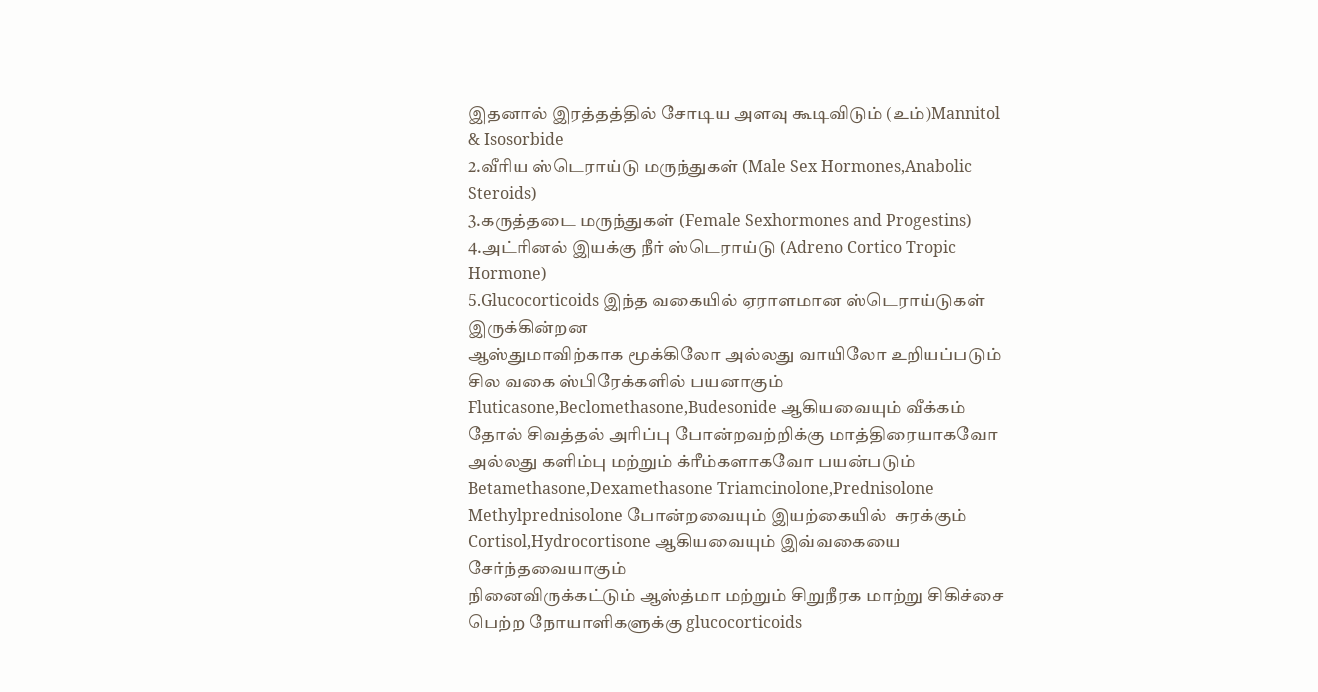இதனால் இரத்தத்தில் சோடிய அளவு கூடிவிடும் (உம்)Mannitol & Isosorbide
2.வீரிய ஸ்டெராய்டு மருந்துகள் (Male Sex Hormones,Anabolic Steroids)
3.கருத்தடை மருந்துகள் (Female Sexhormones and Progestins)
4.அட்ரினல் இயக்கு நீர் ஸ்டெராய்டு (Adreno Cortico Tropic Hormone)
5.Glucocorticoids இந்த வகையில் ஏராளமான ஸ்டெராய்டுகள் இருக்கின்றன
ஆஸ்துமாவிற்காக மூக்கிலோ அல்லது வாயிலோ உறியப்படும் சில வகை ஸ்பிரேக்களில் பயனாகும் Fluticasone,Beclomethasone,Budesonide ஆகியவையும் வீக்கம் தோல் சிவத்தல் அரிப்பு போன்றவற்றிக்கு மாத்திரையாகவோ அல்லது களிம்பு மற்றும் க்ரீம்களாகவோ பயன்படும் Betamethasone,Dexamethasone Triamcinolone,Prednisolone Methylprednisolone போன்றவையும் இயற்கையில்  சுரக்கும் Cortisol,Hydrocortisone ஆகியவையும் இவ்வகையை சேர்ந்தவையாகும்
நினைவிருக்கட்டும் ஆஸ்த்மா மற்றும் சிறுநீரக மாற்று சிகிச்சை பெற்ற நோயாளிகளுக்கு glucocorticoids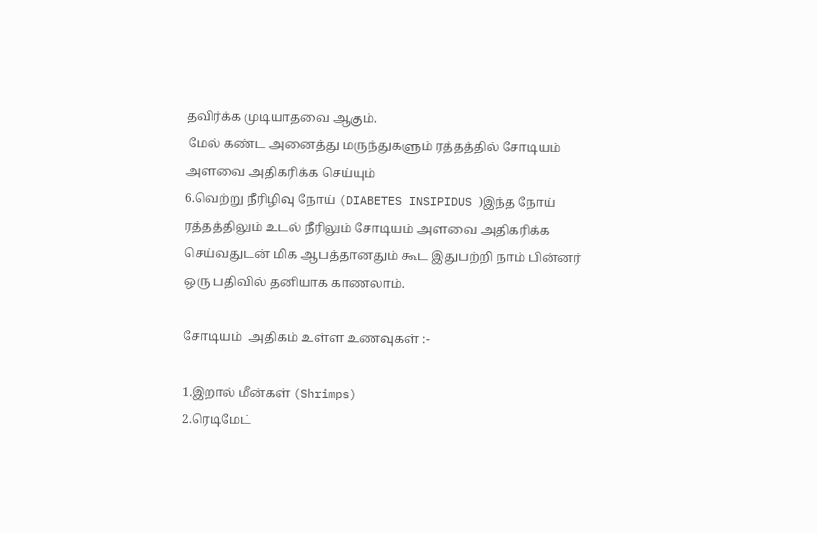தவிர்க்க முடியாதவை ஆகும்.
 மேல் கண்ட அனைத்து மருந்துகளும் ரத்தத்தில் சோடியம் அளவை அதிகரிக்க செய்யும்
6.வெற்று நீரிழிவு நோய் (DIABETES INSIPIDUS )இந்த நோய் ரத்தத்திலும் உடல் நீரிலும் சோடியம் அளவை அதிகரிக்க செய்வதுடன் மிக ஆபத்தானதும் கூட இதுபற்றி நாம் பின்னர் ஒரு பதிவில் தனியாக காணலாம்.

சோடியம்  அதிகம் உள்ள உணவுகள் :-

1.இறால் மீன்கள் (Shrimps)
2.ரெடிமேட்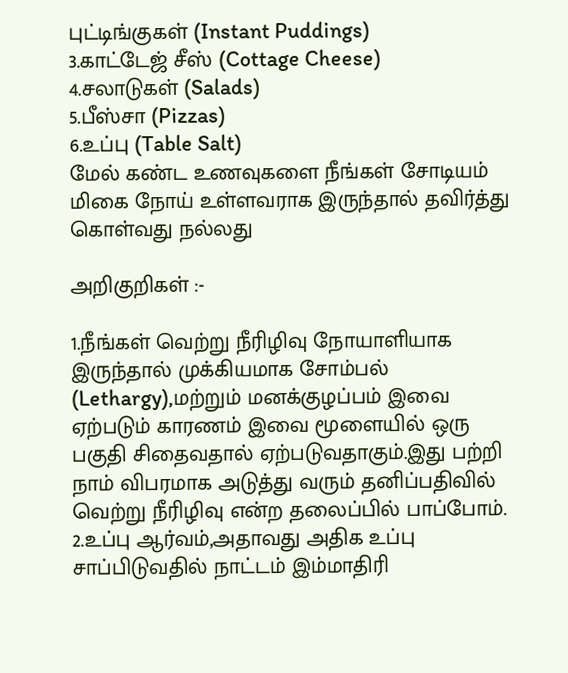புட்டிங்குகள் (Instant Puddings)
3.காட்டேஜ் சீஸ் (Cottage Cheese)
4.சலாடுகள் (Salads)
5.பீஸ்சா (Pizzas)
6.உப்பு (Table Salt)
மேல் கண்ட உணவுகளை நீங்கள் சோடியம் மிகை நோய் உள்ளவராக இருந்தால் தவிர்த்து கொள்வது நல்லது

அறிகுறிகள் :-

1.நீங்கள் வெற்று நீரிழிவு நோயாளியாக இருந்தால் முக்கியமாக சோம்பல் (Lethargy),மற்றும் மனக்குழப்பம் இவை ஏற்படும் காரணம் இவை மூளையில் ஒரு பகுதி சிதைவதால் ஏற்படுவதாகும்.இது பற்றி நாம் விபரமாக அடுத்து வரும் தனிப்பதிவில் வெற்று நீரிழிவு என்ற தலைப்பில் பாப்போம்.
2.உப்பு ஆர்வம்,அதாவது அதிக உப்பு சாப்பிடுவதில் நாட்டம் இம்மாதிரி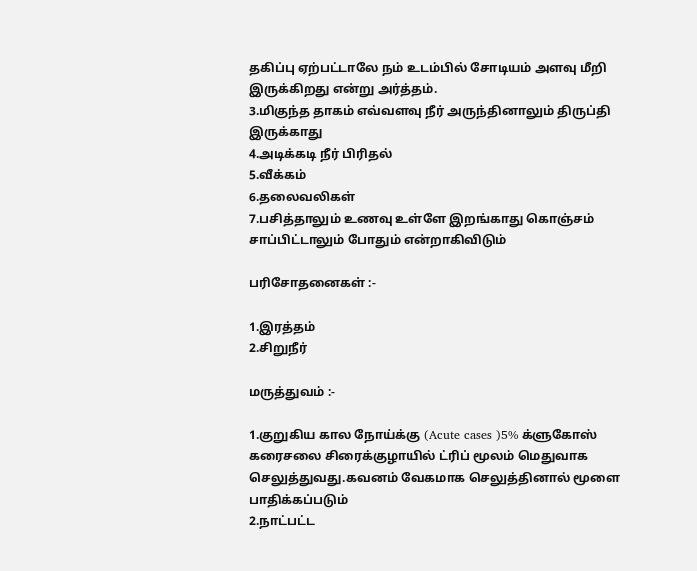தகிப்பு ஏற்பட்டாலே நம் உடம்பில் சோடியம் அளவு மீறி இருக்கிறது என்று அர்த்தம்.
3.மிகுந்த தாகம் எவ்வளவு நீர் அருந்தினாலும் திருப்தி இருக்காது
4.அடிக்கடி நீர் பிரிதல்
5.வீக்கம்
6.தலைவலிகள்
7.பசித்தாலும் உணவு உள்ளே இறங்காது கொஞ்சம் சாப்பிட்டாலும் போதும் என்றாகிவிடும்

பரிசோதனைகள் :-

1.இரத்தம்
2.சிறுநீர்

மருத்துவம் :-

1.குறுகிய கால நோய்க்கு (Acute cases )5% க்ளுகோஸ் கரைசலை சிரைக்குழாயில் ட்ரிப் மூலம் மெதுவாக செலுத்துவது.கவனம் வேகமாக செலுத்தினால் மூளை பாதிக்கப்படும்
2.நாட்பட்ட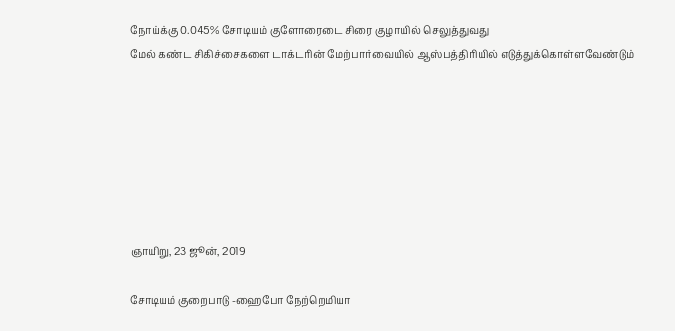நோய்க்கு 0.045% சோடியம் குளோரைடை சிரை குழாயில் செலுத்துவது
மேல் கண்ட சிகிச்சைகளை டாக்டரின் மேற்பார்வையில் ஆஸ்பத்திரியில் எடுத்துக்கொள்ளவேண்டும்







ஞாயிறு, 23 ஜூன், 2019

சோடியம் குறைபாடு -ஹைபோ நேற்றெமியா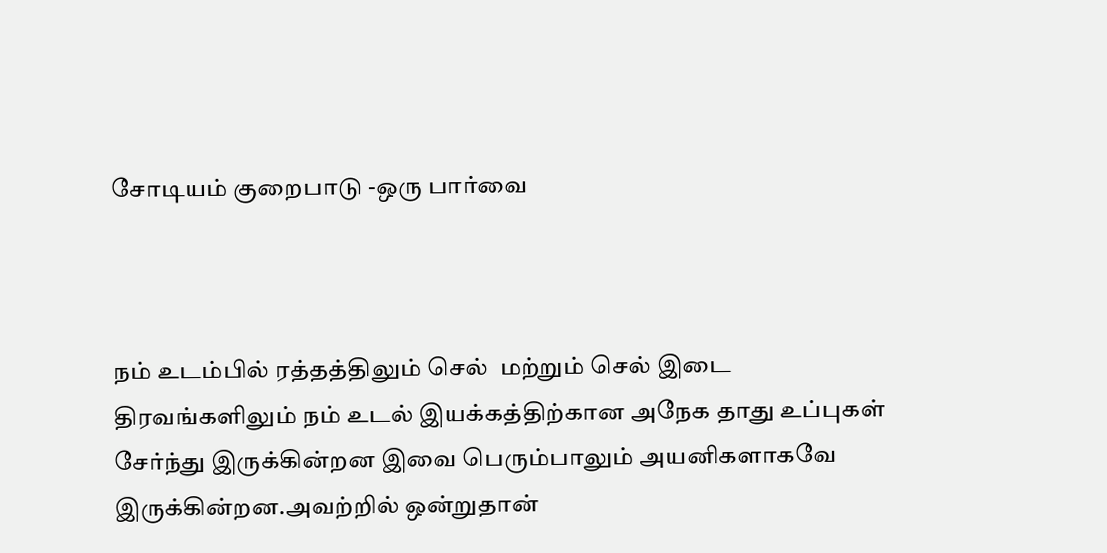சோடியம் குறைபாடு -ஒரு பார்வை



நம் உடம்பில் ரத்தத்திலும் செல்  மற்றும் செல் இடை திரவங்களிலும் நம் உடல் இயக்கத்திற்கான அநேக தாது உப்புகள் சேர்ந்து இருக்கின்றன இவை பெரும்பாலும் அயனிகளாகவே இருக்கின்றன.அவற்றில் ஒன்றுதான்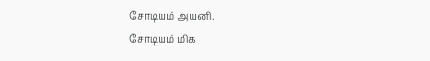சோடியம் அயனி.
சோடியம் மிக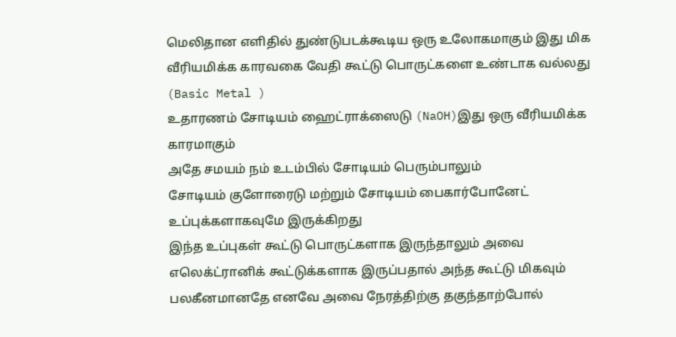மெலிதான எளிதில் துண்டுபடக்கூடிய ஒரு உலோகமாகும் இது மிக வீரியமிக்க காரவகை வேதி கூட்டு பொருட்களை உண்டாக வல்லது (Basic Metal )
உதாரணம் சோடியம் ஹைட்ராக்ஸைடு (NaOH)இது ஒரு வீரியமிக்க காரமாகும்
அதே சமயம் நம் உடம்பில் சோடியம் பெரும்பாலும்
சோடியம் குளோரைடு மற்றும் சோடியம் பைகார்போனேட் உப்புக்களாகவுமே இருக்கிறது
இந்த உப்புகள் கூட்டு பொருட்களாக இருந்தாலும் அவை எலெக்ட்ரானிக் கூட்டுக்களாக இருப்பதால் அந்த கூட்டு மிகவும் பலகீனமானதே எனவே அவை நேரத்திற்கு தகுந்தாற்போல்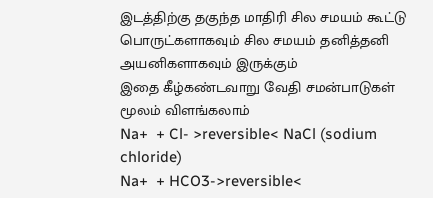இடத்திற்கு தகுந்த மாதிரி சில சமயம் கூட்டு பொருட்களாகவும் சில சமயம் தனித்தனி அயனிகளாகவும் இருக்கும்
இதை கீழ்கண்டவாறு வேதி சமன்பாடுகள் மூலம் விளங்கலாம்
Na+  + Cl- >reversible< NaCl (sodium chloride)
Na+  + HCO3->reversible<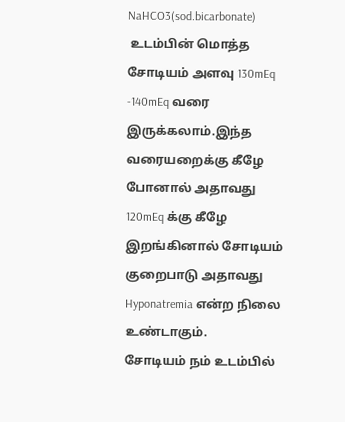NaHCO3(sod.bicarbonate)
 உடம்பின் மொத்த சோடியம் அளவு 130mEq -140mEq வரை  இருக்கலாம்.இந்த வரையறைக்கு கீழே போனால் அதாவது 120mEq க்கு கீழே இறங்கினால் சோடியம் குறைபாடு அதாவது Hyponatremia என்ற நிலை உண்டாகும்.
சோடியம் நம் உடம்பில்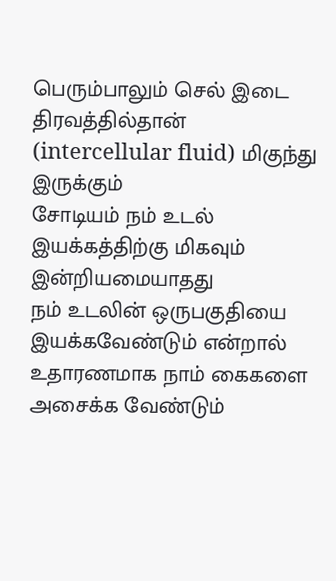பெரும்பாலும் செல் இடை திரவத்தில்தான் (intercellular fluid) மிகுந்து இருக்கும்
சோடியம் நம் உடல் இயக்கத்திற்கு மிகவும் இன்றியமையாதது
நம் உடலின் ஒருபகுதியை இயக்கவேண்டும் என்றால் உதாரணமாக நாம் கைகளை அசைக்க வேண்டும்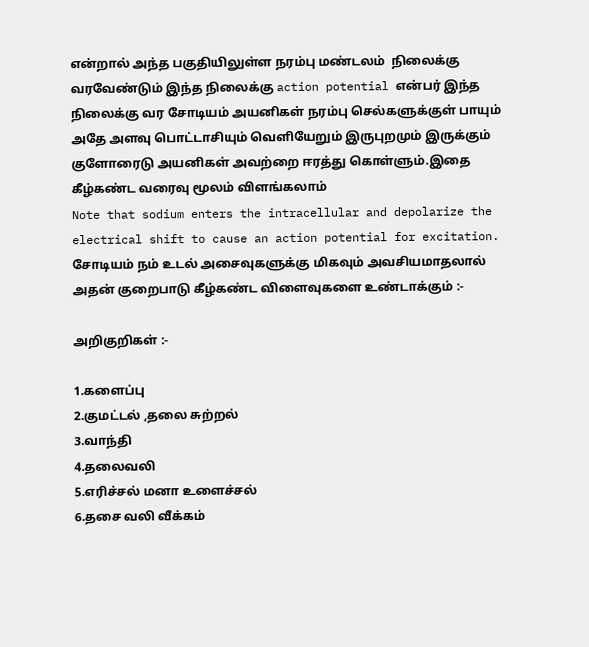என்றால் அந்த பகுதியிலுள்ள நரம்பு மண்டலம்  நிலைக்கு வரவேண்டும் இந்த நிலைக்கு action potential என்பர் இந்த நிலைக்கு வர சோடியம் அயனிகள் நரம்பு செல்களுக்குள் பாயும் அதே அளவு பொட்டாசியும் வெளியேறும் இருபுறமும் இருக்கும் குளோரைடு அயனிகள் அவற்றை ஈரத்து கொள்ளும்.இதை கீழ்கண்ட வரைவு மூலம் விளங்கலாம்
Note that sodium enters the intracellular and depolarize the electrical shift to cause an action potential for excitation.
சோடியம் நம் உடல் அசைவுகளுக்கு மிகவும் அவசியமாதலால் அதன் குறைபாடு கீழ்கண்ட விளைவுகளை உண்டாக்கும் :-

அறிகுறிகள் :-

1.களைப்பு
2.குமட்டல் ,தலை சுற்றல்
3.வாந்தி
4.தலைவலி
5.எரிச்சல் மனா உளைச்சல்
6.தசை வலி வீக்கம்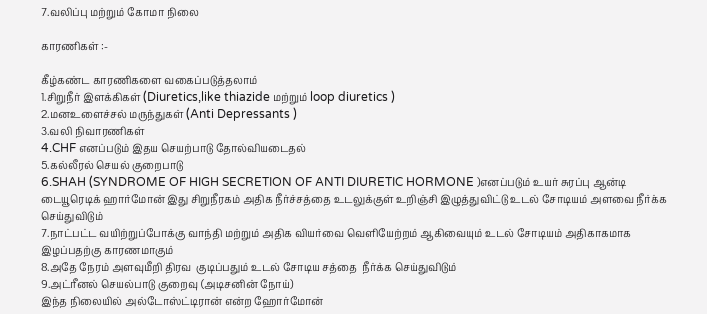7.வலிப்பு மற்றும் கோமா நிலை

காரணிகள் :-

கீழ்கண்ட காரணிகளை வகைப்படுத்தலாம்
1.சிறுநீர் இளக்கிகள் (Diuretics,like thiazide மற்றும் loop diuretics )
2.மனஉளைச்சல் மருந்துகள் (Anti Depressants )
3.வலி நிவாரணிகள்
4.CHF எனப்படும் இதய செயற்பாடு தோல்வியடைதல்
5.கல்லீரல் செயல் குறைபாடு
6.SHAH (SYNDROME OF HIGH SECRETION OF ANTI DIURETIC HORMONE )எனப்படும் உயர் சுரப்பு ஆன்டி டையூரெடிக் ஹார்மோன் இது சிறுநீரகம் அதிக நீர்ச்சத்தை உடலுக்குள் உறிஞ்சி இழுத்துவிட்டு உடல் சோடியம் அளவை நீர்க்க செய்துவிடும்
7.நாட்பட்ட வயிற்றுப்போக்கு வாந்தி மற்றும் அதிக வியர்வை வெளியேற்றம் ஆகிவையும் உடல் சோடியம் அதிகாகமாக இழப்பதற்கு காரணமாகும்
8.அதே நேரம் அளவுமீறி திரவ  குடிப்பதும் உடல் சோடிய சத்தை  நீர்க்க செய்துவிடும்
9.அட்ரீனல் செயல்பாடு குறைவு (அடிசனின் நோய்)
இந்த நிலையில் அல்டோஸ்ட்டிரான் என்ற ஹோர்மோன்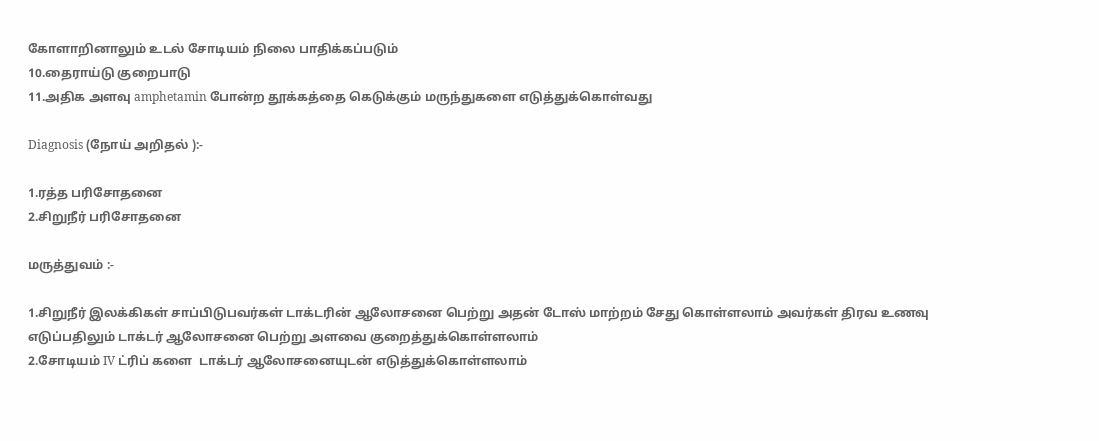கோளாறினாலும் உடல் சோடியம் நிலை பாதிக்கப்படும்
10.தைராய்டு குறைபாடு
11.அதிக அளவு amphetamin போன்ற தூக்கத்தை கெடுக்கும் மருந்துகளை எடுத்துக்கொள்வது

Diagnosis (நோய் அறிதல் ):-

1.ரத்த பரிசோதனை
2.சிறுநீர் பரிசோதனை

மருத்துவம் :-

1.சிறுநீர் இலக்கிகள் சாப்பிடுபவர்கள் டாக்டரின் ஆலோசனை பெற்று அதன் டோஸ் மாற்றம் சேது கொள்ளலாம் அவர்கள் திரவ உணவு எடுப்பதிலும் டாக்டர் ஆலோசனை பெற்று அளவை குறைத்துக்கொள்ளலாம்
2.சோடியம் IV ட்ரிப் களை  டாக்டர் ஆலோசனையுடன் எடுத்துக்கொள்ளலாம்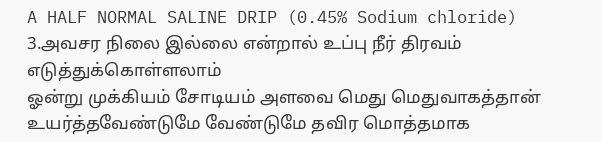A HALF NORMAL SALINE DRIP (0.45% Sodium chloride)
3.அவசர நிலை இல்லை என்றால் உப்பு நீர் திரவம் எடுத்துக்கொள்ளலாம்
ஓன்று முக்கியம் சோடியம் அளவை மெது மெதுவாகத்தான் உயர்த்தவேண்டுமே வேண்டுமே தவிர மொத்தமாக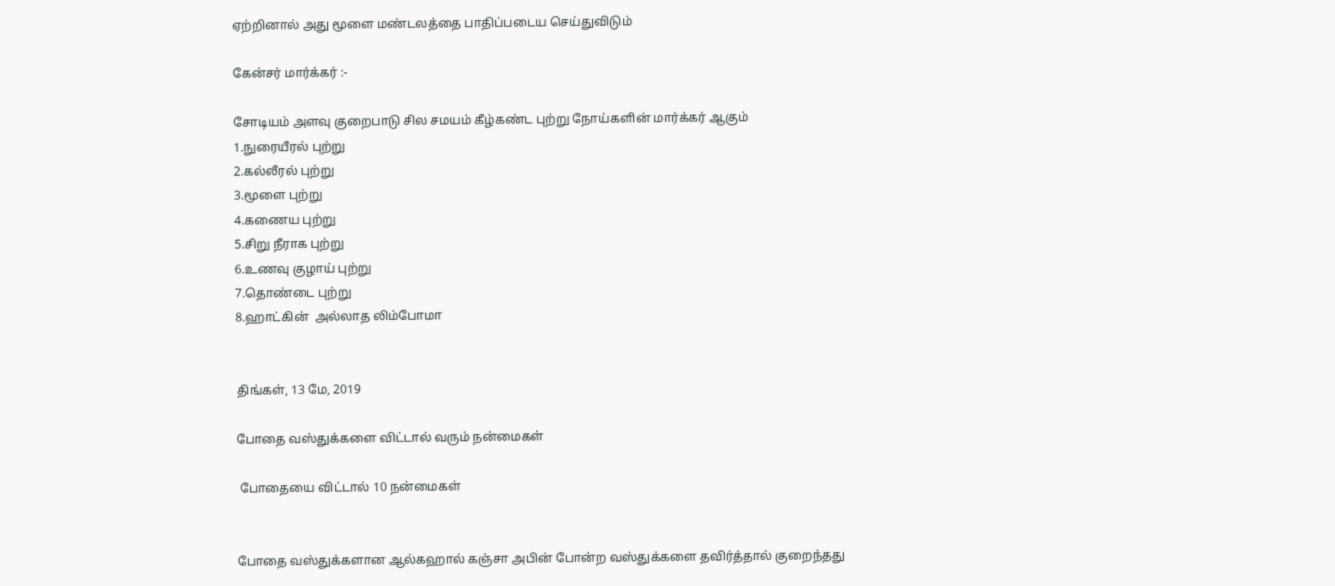ஏற்றினால் அது மூளை மண்டலத்தை பாதிப்படைய செய்துவிடும்

கேன்சர் மார்க்கர் :-

சோடியம் அளவு குறைபாடு சில சமயம் கீழ்கண்ட புற்று நோய்களின் மார்க்கர் ஆகும்
1.நுரையீரல் புற்று
2.கல்லீரல் புற்று
3.மூளை புற்று
4.கணைய புற்று
5.சிறு நீராக புற்று
6.உணவு குழாய் புற்று
7.தொண்டை புற்று
8.ஹாட்கின்  அல்லாத லிம்போமா


திங்கள், 13 மே, 2019

போதை வஸ்துக்களை விட்டால் வரும் நன்மைகள்

 போதையை விட்டால் 10 நன்மைகள்


போதை வஸ்துக்களான ஆல்கஹால் கஞ்சா அபின் போன்ற வஸ்துக்களை தவிர்த்தால் குறைந்தது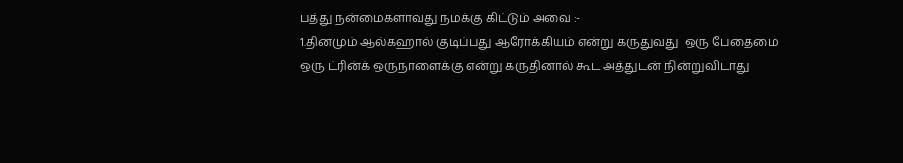பத்து நன்மைகளாவது நமக்கு கிட்டும் அவை :-
1.தினமும் ஆல்கஹால் குடிப்பது ஆரோக்கியம் என்று கருதுவது  ஒரு பேதைமை
ஒரு ட்ரின்க் ஒருநாளைக்கு என்று கருதினால் கூட அத்துடன் நின்றுவிடாது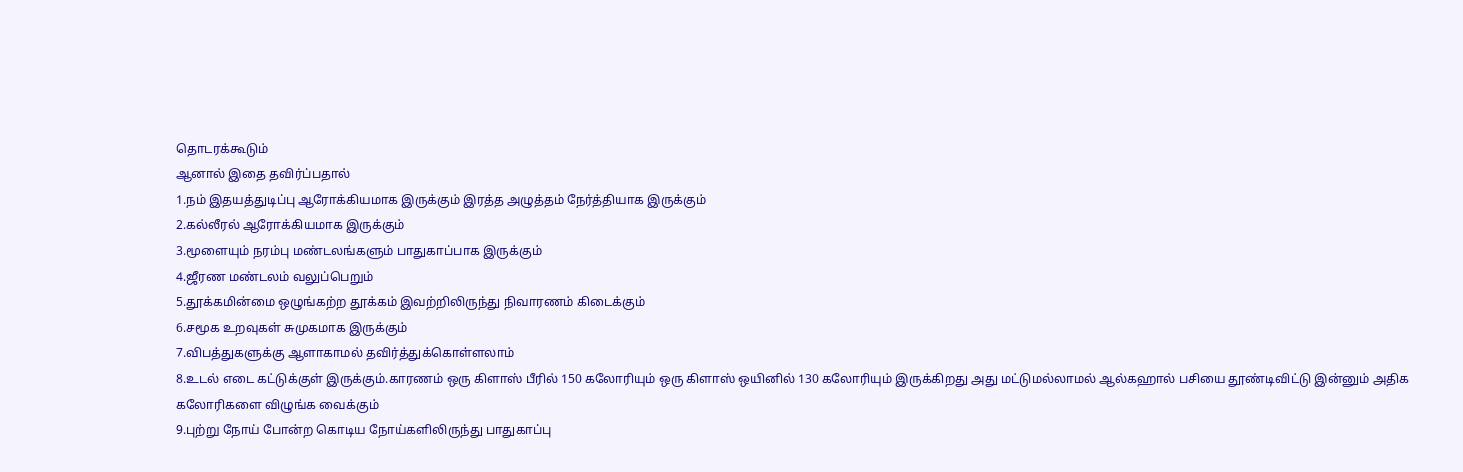தொடரக்கூடும்
ஆனால் இதை தவிர்ப்பதால்
1.நம் இதயத்துடிப்பு ஆரோக்கியமாக இருக்கும் இரத்த அழுத்தம் நேர்த்தியாக இருக்கும்
2.கல்லீரல் ஆரோக்கியமாக இருக்கும்
3.மூளையும் நரம்பு மண்டலங்களும் பாதுகாப்பாக இருக்கும்
4.ஜீரண மண்டலம் வலுப்பெறும்
5.தூக்கமின்மை ஒழுங்கற்ற தூக்கம் இவற்றிலிருந்து நிவாரணம் கிடைக்கும்
6.சமூக உறவுகள் சுமுகமாக இருக்கும்
7.விபத்துகளுக்கு ஆளாகாமல் தவிர்த்துக்கொள்ளலாம்
8.உடல் எடை கட்டுக்குள் இருக்கும்.காரணம் ஒரு கிளாஸ் பீரில் 150 கலோரியும் ஒரு கிளாஸ் ஒயினில் 130 கலோரியும் இருக்கிறது அது மட்டுமல்லாமல் ஆல்கஹால் பசியை தூண்டிவிட்டு இன்னும் அதிக கலோரிகளை விழுங்க வைக்கும்
9.புற்று நோய் போன்ற கொடிய நோய்களிலிருந்து பாதுகாப்பு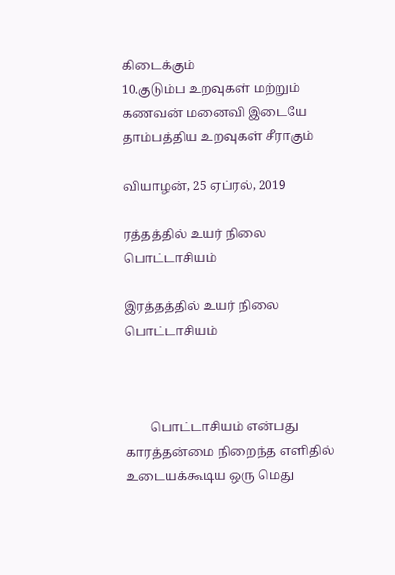கிடைக்கும்
10.குடும்ப உறவுகள் மற்றும் கணவன் மனைவி இடையே தாம்பத்திய உறவுகள் சீராகும்

வியாழன், 25 ஏப்ரல், 2019

ரத்தத்தில் உயர் நிலை பொட்டாசியம்

இரத்தத்தில் உயர் நிலை  பொட்டாசியம்



        பொட்டாசியம் என்பது காரத்தன்மை நிறைந்த எளிதில் உடையக்கூடிய ஒரு மெது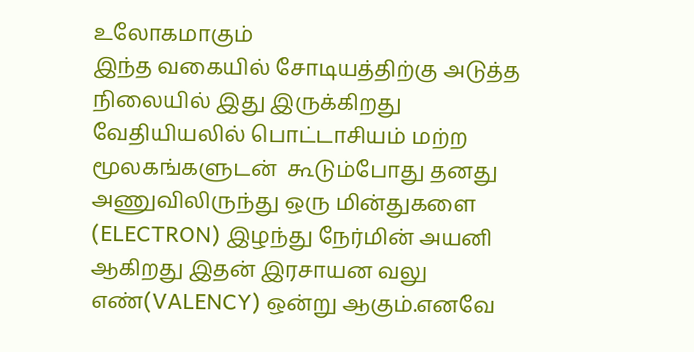உலோகமாகும்
இந்த வகையில் சோடியத்திற்கு அடுத்த நிலையில் இது இருக்கிறது வேதியியலில் பொட்டாசியம் மற்ற மூலகங்களுடன்  கூடும்போது தனது அணுவிலிருந்து ஒரு மின்துகளை (ELECTRON) இழந்து நேர்மின் அயனி ஆகிறது இதன் இரசாயன வலு எண்(VALENCY) ஒன்று ஆகும்.எனவே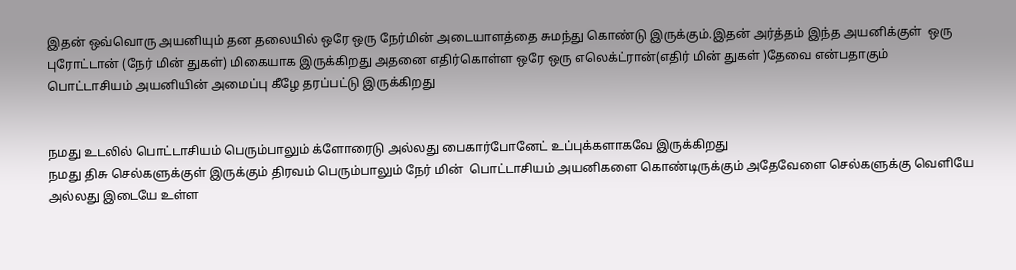இதன் ஒவ்வொரு அயனியும் தன தலையில் ஒரே ஒரு நேர்மின் அடையாளத்தை சுமந்து கொண்டு இருக்கும்.இதன் அர்த்தம் இந்த அயனிக்குள்  ஒரு புரோட்டான் (நேர் மின் துகள்) மிகையாக இருக்கிறது அதனை எதிர்கொள்ள ஒரே ஒரு எலெக்ட்ரான்(எதிர் மின் துகள் )தேவை என்பதாகும்
பொட்டாசியம் அயனியின் அமைப்பு கீழே தரப்பட்டு இருக்கிறது


நமது உடலில் பொட்டாசியம் பெரும்பாலும் க்ளோரைடு அல்லது பைகார்போனேட் உப்புக்களாகவே இருக்கிறது
நமது திசு செல்களுக்குள் இருக்கும் திரவம் பெரும்பாலும் நேர் மின்  பொட்டாசியம் அயனிகளை கொண்டிருக்கும் அதேவேளை செல்களுக்கு வெளியே அல்லது இடையே உள்ள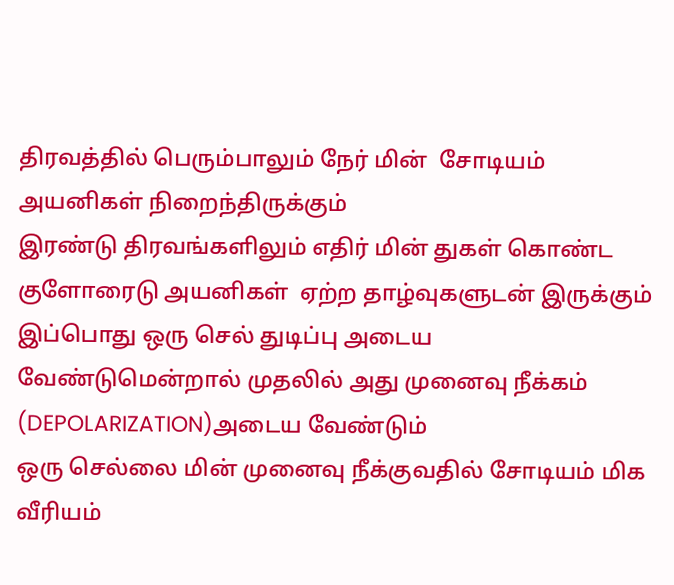திரவத்தில் பெரும்பாலும் நேர் மின்  சோடியம் அயனிகள் நிறைந்திருக்கும்
இரண்டு திரவங்களிலும் எதிர் மின் துகள் கொண்ட  குளோரைடு அயனிகள்  ஏற்ற தாழ்வுகளுடன் இருக்கும்
இப்பொது ஒரு செல் துடிப்பு அடைய வேண்டுமென்றால் முதலில் அது முனைவு நீக்கம் (DEPOLARIZATION)அடைய வேண்டும்
ஒரு செல்லை மின் முனைவு நீக்குவதில் சோடியம் மிக வீரியம்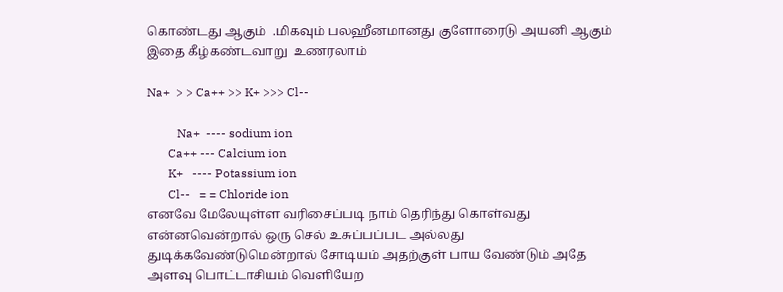கொண்டது ஆகும்  .மிகவும் பலஹீனமானது குளோரைடு அயனி ஆகும்
இதை கீழ்கண்டவாறு  உணரலாம்

Na+  > > Ca++ >> K+ >>> Cl--

          Na+  ---- sodium ion
       Ca++ --- Calcium ion
       K+   ---- Potassium ion
       Cl--   = = Chloride ion
எனவே மேலேயுள்ள வரிசைப்படி நாம் தெரிந்து கொள்வது என்னவென்றால் ஒரு செல் உசுப்பப்பட அல்லது துடிக்கவேண்டுமென்றால் சோடியம் அதற்குள் பாய வேண்டும் அதே அளவு பொட்டாசியம் வெளியேற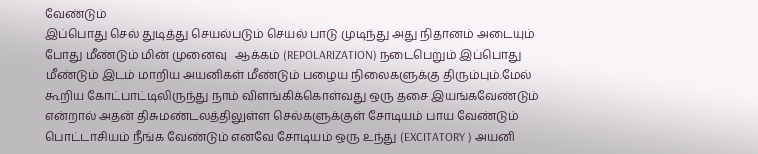வேண்டும்
இப்பொது செல் துடித்து செயல்படும் செயல் பாடு முடிந்து அது நிதானம் அடையும் போது மீண்டும் மின் முனைவு   ஆக்கம் (REPOLARIZATION) நடைபெறும் இப்பொது மீண்டும் இடம் மாறிய அயனிகள் மீண்டும் பழைய நிலைகளுக்கு திரும்பும்.மேல் கூறிய கோட்பாட்டிலிருந்து நாம் விளங்கிக்கொள்வது ஒரு தசை இயங்கவேண்டும் என்றால் அதன் திசுமண்டலத்திலுள்ள செல்களுக்குள் சோடியம் பாய வேண்டும் பொட்டாசியம் நீங்க வேண்டும் எனவே சோடியம் ஒரு உந்து (EXCITATORY ) அயனி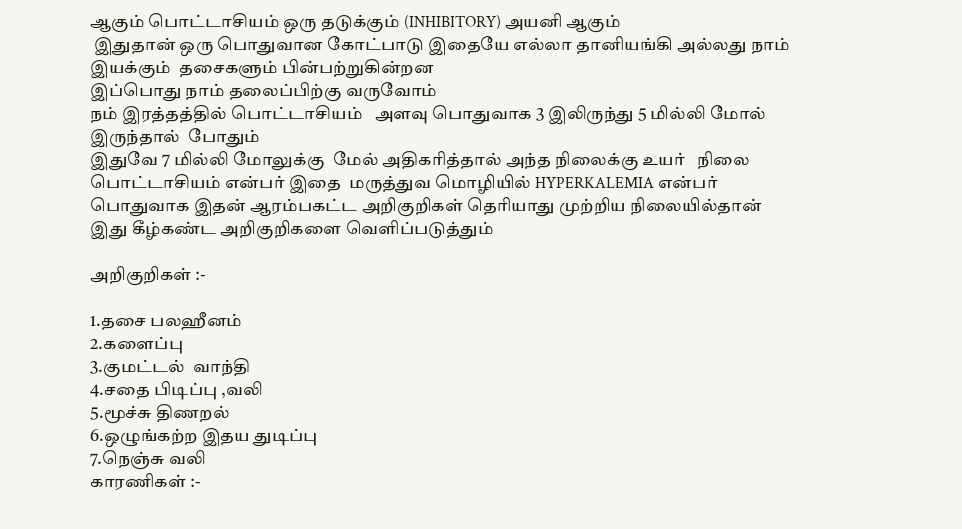ஆகும் பொட்டாசியம் ஒரு தடுக்கும் (INHIBITORY) அயனி ஆகும்
 இதுதான் ஒரு பொதுவான கோட்பாடு இதையே எல்லா தானியங்கி அல்லது நாம் இயக்கும்  தசைகளும் பின்பற்றுகின்றன
இப்பொது நாம் தலைப்பிற்கு வருவோம்
நம் இரத்தத்தில் பொட்டாசியம்   அளவு பொதுவாக 3 இலிருந்து 5 மில்லி மோல்  இருந்தால்  போதும்
இதுவே 7 மில்லி மோலுக்கு  மேல் அதிகரித்தால் அந்த நிலைக்கு உயர்   நிலை பொட்டாசியம் என்பர் இதை  மருத்துவ மொழியில் HYPERKALEMIA என்பர்
பொதுவாக இதன் ஆரம்பகட்ட அறிகுறிகள் தெரியாது முற்றிய நிலையில்தான் இது கீழ்கண்ட அறிகுறிகளை வெளிப்படுத்தும்

அறிகுறிகள் :-

1.தசை பலஹீனம்
2.களைப்பு
3.குமட்டல்  வாந்தி
4.சதை பிடிப்பு ,வலி
5.மூச்சு திணறல்
6.ஒழுங்கற்ற இதய துடிப்பு
7.நெஞ்சு வலி
காரணிகள் :-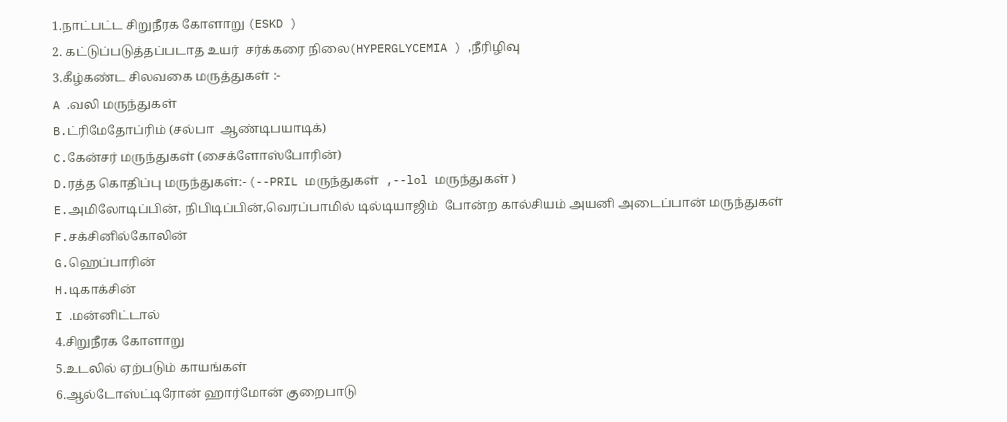1.நாட்பட்ட சிறுநீரக கோளாறு (ESKD )
2. கட்டுப்படுத்தப்படாத உயர்  சர்க்கரை நிலை(HYPERGLYCEMIA ) ,நீரிழிவு
3.கீழ்கண்ட சிலவகை மருத்துகள் :-
A .வலி மருந்துகள்
B.ட்ரிமேதோப்ரிம் (சல்பா  ஆண்டிபயாடிக்)
C.கேன்சர் மருந்துகள் (சைக்ளோஸ்போரின்)
D.ரத்த கொதிப்பு மருந்துகள்:- (--PRIL மருந்துகள்  ,--lol மருந்துகள் )
E.அமிலோடிப்பின், நிபிடிப்பின்,வெரப்பாமில் டில்டியாஜிம்  போன்ற கால்சியம் அயனி அடைப்பான் மருந்துகள்
F.சக்சினில்கோலின்
G.ஹெப்பாரின்
H.டிகாக்சின்
I .மன்னிட்டால்
4.சிறுநீரக கோளாறு
5.உடலில் ஏற்படும் காயங்கள்
6.ஆல்டோஸ்ட்டிரோன் ஹார்மோன் குறைபாடு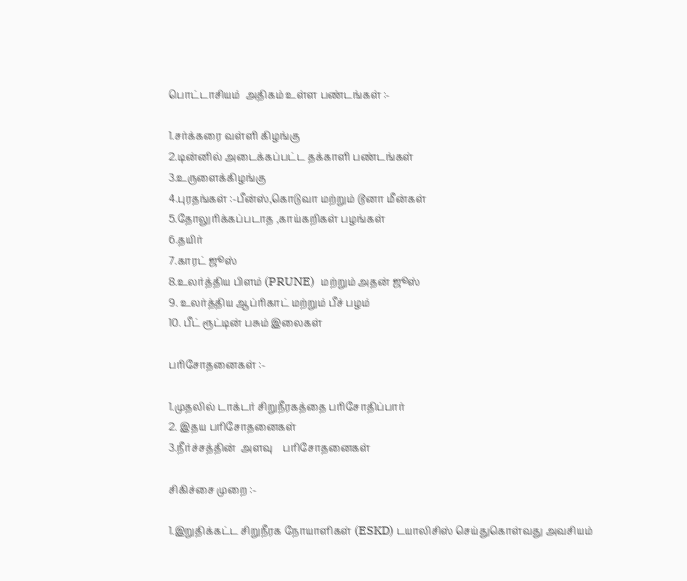பொட்டாசியம்  அதிகம் உள்ள பண்டங்கள் :-

1.சர்க்கரை வள்ளி கிழங்கு
2.டின்னில் அடைக்கப்பட்ட தக்காளி பண்டங்கள்
3.உருளைக்கிழங்கு
4.புரதங்கள் :-பீன்ஸ்,கொடுவா மற்றும் டூனா மீன்கள்
5.தோலுரிக்கப்படாத ,காய்கறிகள் பழங்கள்
6.தயிர்
7.காரட் ஜூஸ்
8.உலர்த்திய பிளம் (PRUNE)  மற்றும் அதன் ஜூஸ்
9. உலர்த்திய ஆப்ரிகாட் மற்றும் பீச் பழம்
10. பீட் ரூட்டின் பசும் இலைகள்

பரிசோதனைகள் :-

1.முதலில் டாக்டர் சிறுநீரகத்தை பரிசோதிப்பார்
2. இதய பரிசோதனைகள்
3.நீர்ச்சத்தின்  அளவு    பரிசோதனைகள்

சிகிச்சை முறை :-

1.இறுதிக்கட்ட சிறுநீரக நோயாளிகள் (ESKD) டயாலிசிஸ் செய்துகொள்வது அவசியம்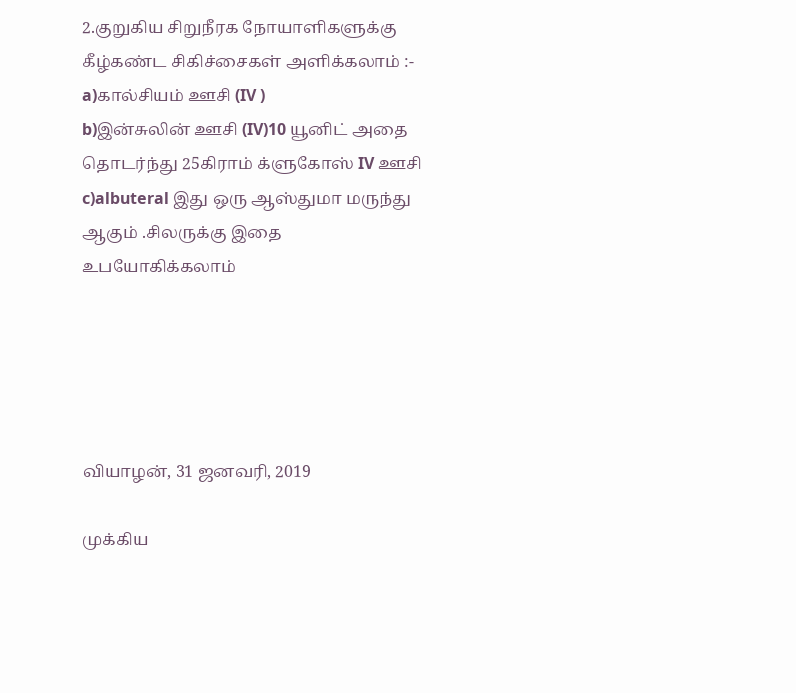2.குறுகிய சிறுநீரக நோயாளிகளுக்கு கீழ்கண்ட சிகிச்சைகள் அளிக்கலாம் :-
a)கால்சியம் ஊசி (IV )
b)இன்சுலின் ஊசி (IV)10 யூனிட் அதை தொடர்ந்து 25கிராம் க்ளுகோஸ் IV ஊசி
c)albuteral இது ஒரு ஆஸ்துமா மருந்து ஆகும் .சிலருக்கு இதை உபயோகிக்கலாம்





வியாழன், 31 ஜனவரி, 2019

முக்கிய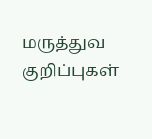மருத்துவ குறிப்புகள்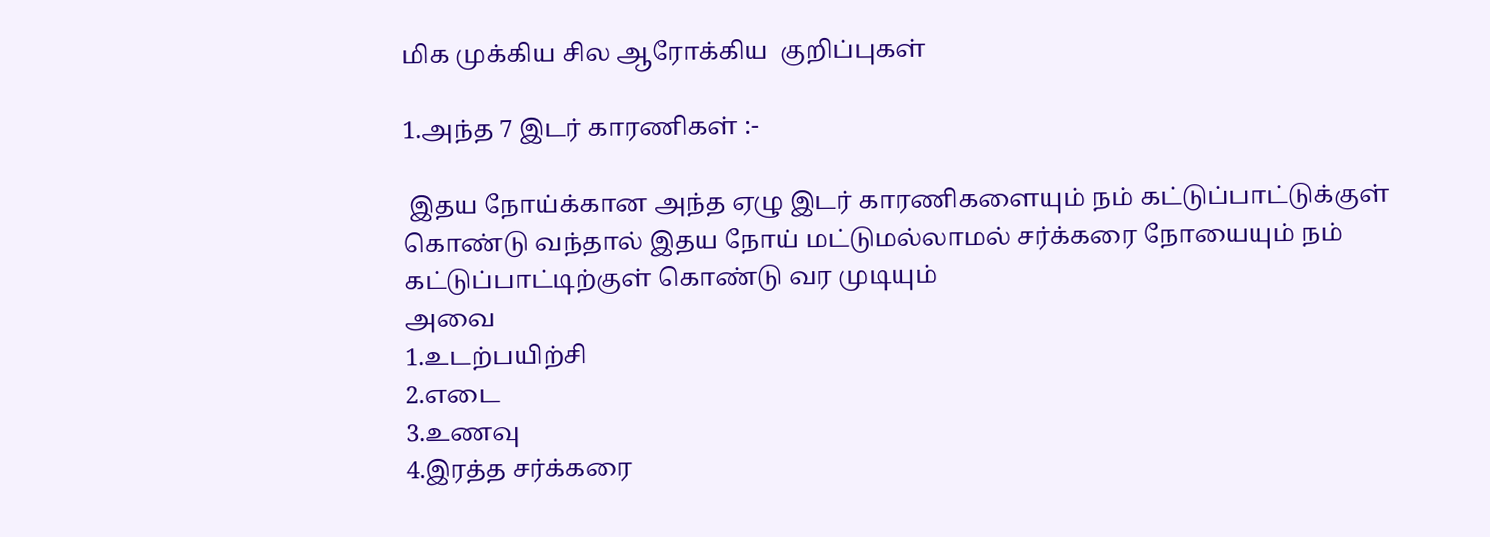மிக முக்கிய சில ஆரோக்கிய  குறிப்புகள்

1.அந்த 7 இடர் காரணிகள் :-

 இதய நோய்க்கான அந்த ஏழு இடர் காரணிகளையும் நம் கட்டுப்பாட்டுக்குள் கொண்டு வந்தால் இதய நோய் மட்டுமல்லாமல் சர்க்கரை நோயையும் நம் கட்டுப்பாட்டிற்குள் கொண்டு வர முடியும்
அவை
1.உடற்பயிற்சி
2.எடை
3.உணவு
4.இரத்த சர்க்கரை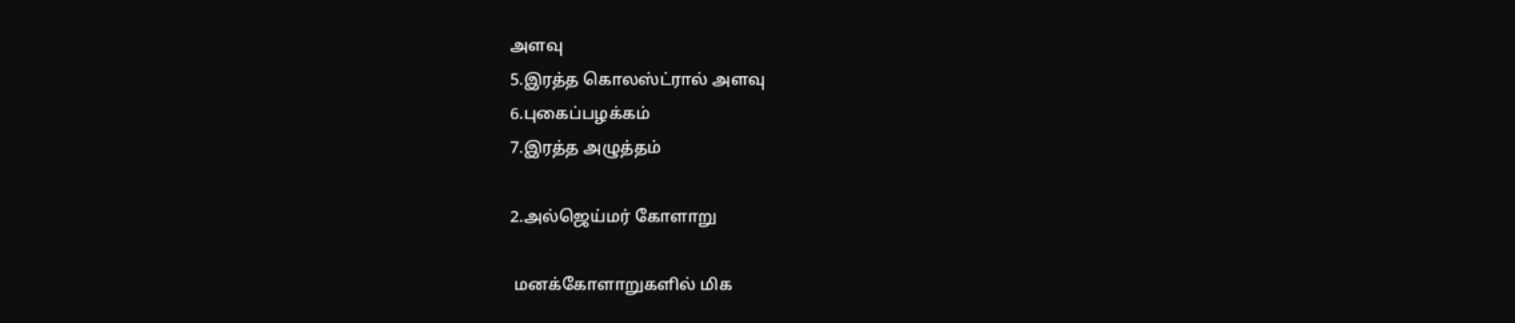அளவு
5.இரத்த கொலஸ்ட்ரால் அளவு
6.புகைப்பழக்கம்
7.இரத்த அழுத்தம்

2.அல்ஜெய்மர் கோளாறு

 மனக்கோளாறுகளில் மிக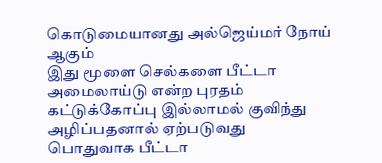கொடுமையானது அல்ஜெய்மர் நோய் ஆகும்
இது மூளை செல்களை பீட்டா அமைலாய்டு என்ற புரதம் கட்டுக்கோப்பு இல்லாமல் குவிந்து அழிப்பதனால் ஏற்படுவது
பொதுவாக பீட்டா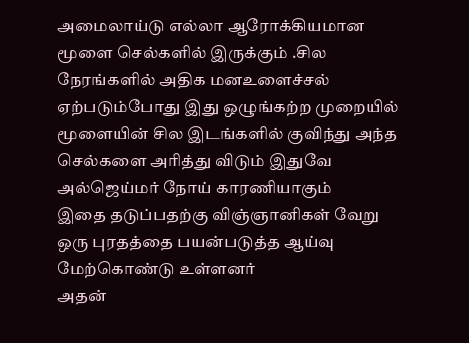அமைலாய்டு எல்லா ஆரோக்கியமான மூளை செல்களில் இருக்கும் .சில நேரங்களில் அதிக மனஉளைச்சல் ஏற்படும்போது இது ஒழுங்கற்ற முறையில் மூளையின் சில இடங்களில் குவிந்து அந்த செல்களை அரித்து விடும் இதுவே அல்ஜெய்மர் நோய் காரணியாகும்
இதை தடுப்பதற்கு விஞ்ஞானிகள் வேறு ஒரு புரதத்தை பயன்படுத்த ஆய்வு மேற்கொண்டு உள்ளனர்
அதன்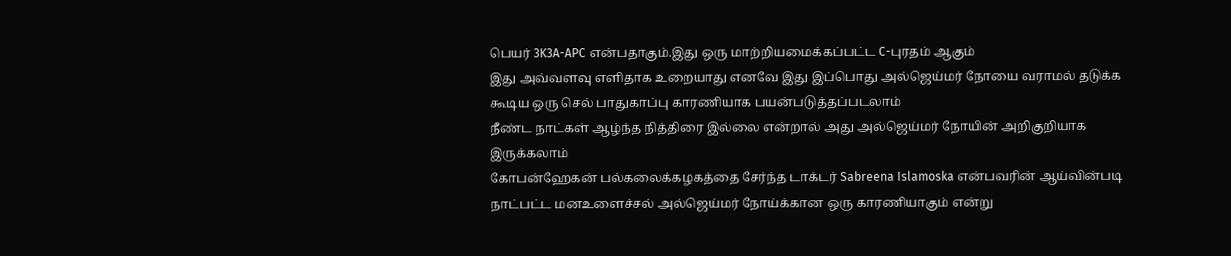பெயர் 3K3A-APC என்பதாகும்.இது ஒரு மாற்றியமைக்கப்பட்ட C-புரதம் ஆகும்
இது அவ்வளவு எளிதாக உறையாது எனவே இது இப்பொது அல்ஜெய்மர் நோயை வராமல் தடுக்க கூடிய ஒரு செல் பாதுகாப்பு காரணியாக பயன்படுத்தப்படலாம்
நீண்ட நாட்கள் ஆழ்ந்த நித்திரை இல்லை என்றால் அது அல்ஜெய்மர் நோயின் அறிகுறியாக இருக்கலாம்
கோபன்ஹேகன் பல்கலைக்கழகத்தை சேர்ந்த டாக்டர் Sabreena Islamoska என்பவரின் ஆய்வின்படி நாட்பட்ட மனஉளைச்சல் அல்ஜெய்மர் நோய்க்கான ஒரு காரணியாகும் என்று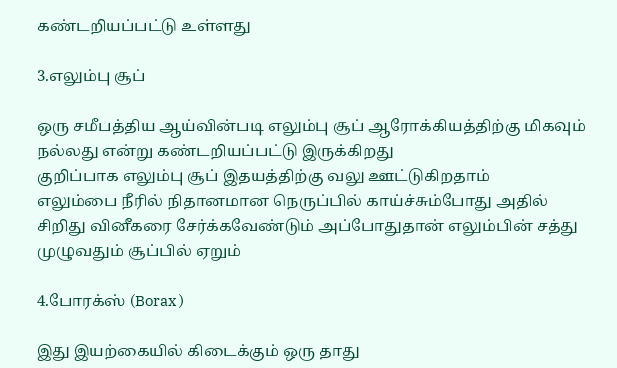கண்டறியப்பட்டு உள்ளது

3.எலும்பு சூப்

ஒரு சமீபத்திய ஆய்வின்படி எலும்பு சூப் ஆரோக்கியத்திற்கு மிகவும் நல்லது என்று கண்டறியப்பட்டு இருக்கிறது
குறிப்பாக எலும்பு சூப் இதயத்திற்கு வலு ஊட்டுகிறதாம்
எலும்பை நீரில் நிதானமான நெருப்பில் காய்ச்சும்போது அதில் சிறிது வினீகரை சேர்க்கவேண்டும் அப்போதுதான் எலும்பின் சத்து  முழுவதும் சூப்பில் ஏறும்

4.போரக்ஸ் (Borax )

இது இயற்கையில் கிடைக்கும் ஒரு தாது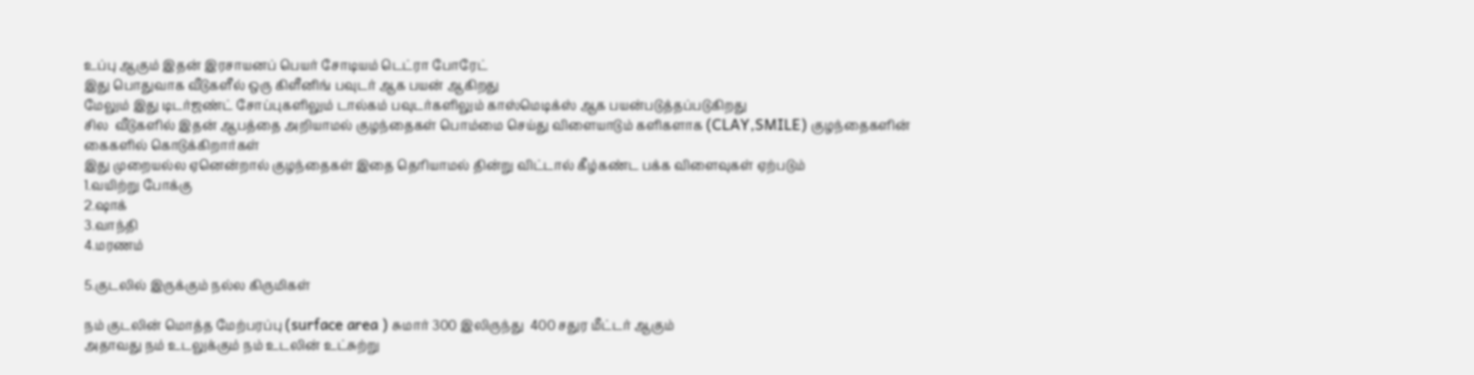உப்பு ஆகும் இதன் இரசாயனப் பெயர் சோடியம் டெட்ரா போரேட்
இது பொதுவாக வீடுகளீல் ஒரு கிளீனிங் பவுடர் ஆக பயன் ஆகிறது
மேலும் இது டிடர்ஜண்ட் சோப்புகளிலும் டால்கம் பவுடர்களிலும் காஸ்மெடிக்ஸ் ஆக பயன்படுத்தப்படுகிறது
சில  வீடுகளில் இதன் ஆபத்தை அறியாமல் குழந்தைகள் பொம்மை செய்து விளையாடும் களிகளாக (CLAY,SMILE) குழந்தைகளின் கைகளில் கொடுக்கிறார்கள்
இது முறையல்ல ஏனென்றால் குழந்தைகள் இதை தெரியாமல் தின்று விட்டால் கீழ்கண்ட பக்க விளைவுகள் ஏற்படும்
1.வயிற்று போக்கு
2.ஷாக்
3.வாந்தி
4.மரணம்

5.குடலில் இருக்கும் நல்ல கிருமிகள்

நம் குடலின் மொத்த மேற்பரப்பு (surface area ) சுமார் 300 இலிருந்து  400 சதுர மீட்டர் ஆகும்
அதாவது நம் உடலுக்கும் நம் உடலின் உட்சுற்று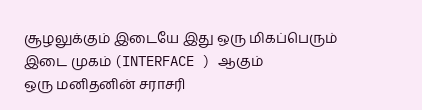சூழலுக்கும் இடையே இது ஒரு மிகப்பெரும் இடை முகம் (INTERFACE ) ஆகும்
ஒரு மனிதனின் சராசரி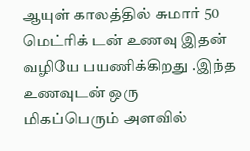ஆயுள் காலத்தில் சுமார் 50 மெட்ரிக் டன் உணவு இதன் வழியே பயணிக்கிறது .இந்த உணவுடன் ஒரு மிகப்பெரும் அளவில்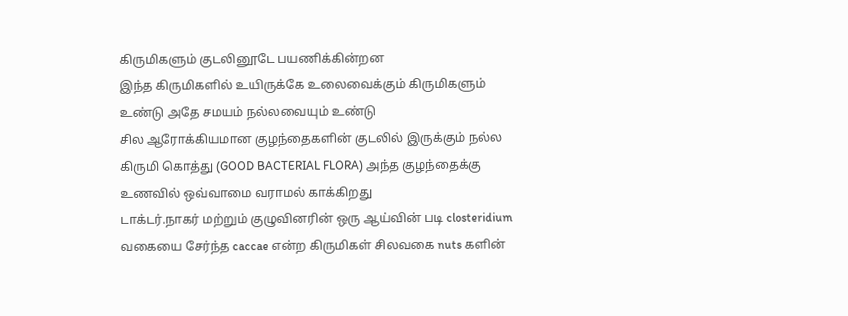கிருமிகளும் குடலினூடே பயணிக்கின்றன
இந்த கிருமிகளில் உயிருக்கே உலைவைக்கும் கிருமிகளும் உண்டு அதே சமயம் நல்லவையும் உண்டு
சில ஆரோக்கியமான குழந்தைகளின் குடலில் இருக்கும் நல்ல கிருமி கொத்து (GOOD BACTERIAL FLORA) அந்த குழந்தைக்கு உணவில் ஒவ்வாமை வராமல் காக்கிறது
டாக்டர்.நாகர் மற்றும் குழுவினரின் ஒரு ஆய்வின் படி closteridium வகையை சேர்ந்த caccae என்ற கிருமிகள் சிலவகை nuts களின்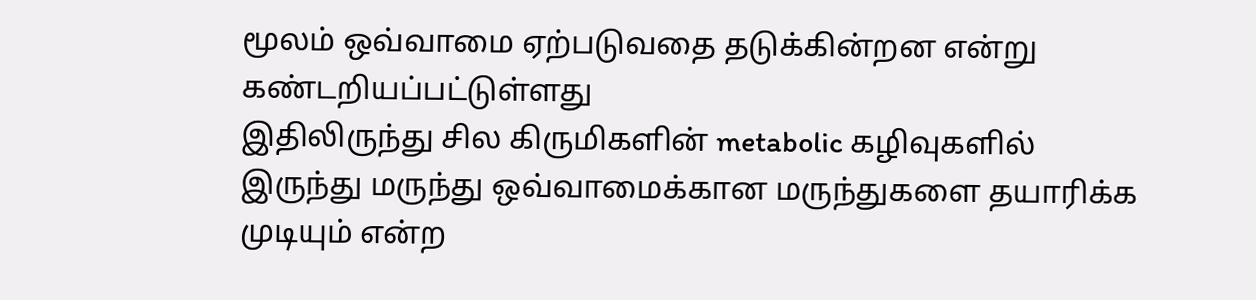மூலம் ஒவ்வாமை ஏற்படுவதை தடுக்கின்றன என்று கண்டறியப்பட்டுள்ளது
இதிலிருந்து சில கிருமிகளின் metabolic கழிவுகளில் இருந்து மருந்து ஒவ்வாமைக்கான மருந்துகளை தயாரிக்க முடியும் என்ற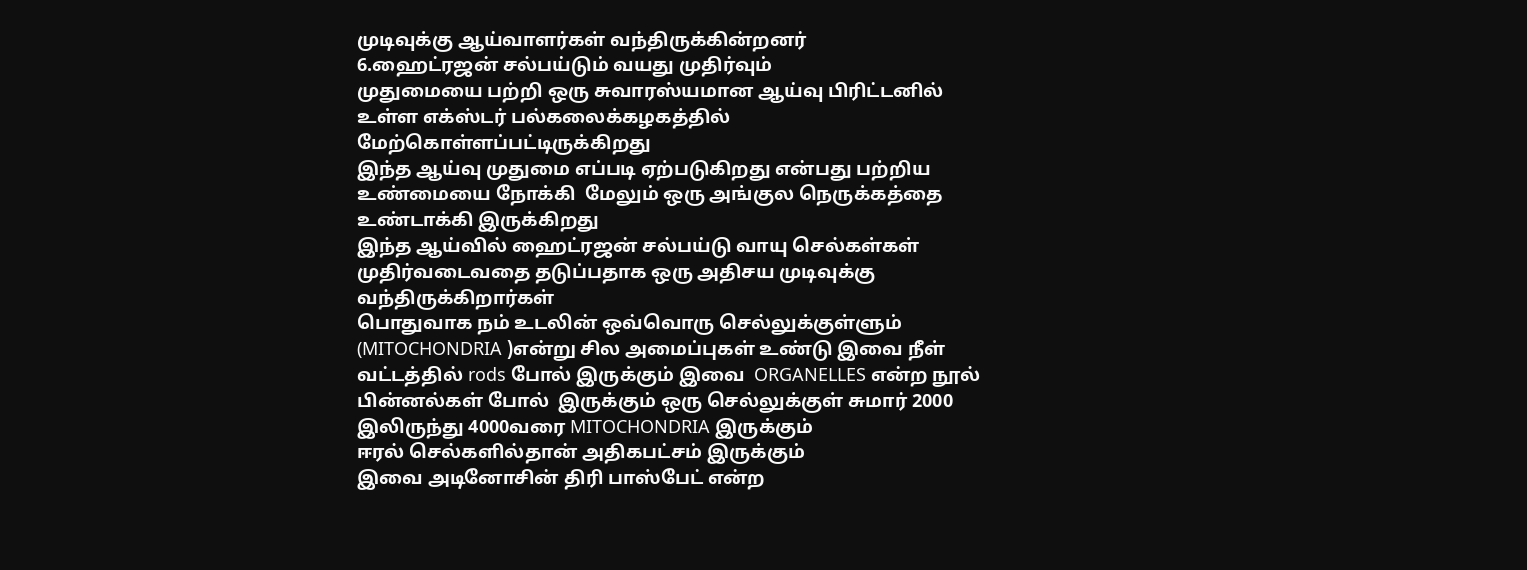முடிவுக்கு ஆய்வாளர்கள் வந்திருக்கின்றனர்
6.ஹைட்ரஜன் சல்பய்டும் வயது முதிர்வும்
முதுமையை பற்றி ஒரு சுவாரஸ்யமான ஆய்வு பிரிட்டனில் உள்ள எக்ஸ்டர் பல்கலைக்கழகத்தில் மேற்கொள்ளப்பட்டிருக்கிறது
இந்த ஆய்வு முதுமை எப்படி ஏற்படுகிறது என்பது பற்றிய உண்மையை நோக்கி  மேலும் ஒரு அங்குல நெருக்கத்தை உண்டாக்கி இருக்கிறது
இந்த ஆய்வில் ஹைட்ரஜன் சல்பய்டு வாயு செல்கள்கள் முதிர்வடைவதை தடுப்பதாக ஒரு அதிசய முடிவுக்கு வந்திருக்கிறார்கள்
பொதுவாக நம் உடலின் ஒவ்வொரு செல்லுக்குள்ளும் (MITOCHONDRIA )என்று சில அமைப்புகள் உண்டு இவை நீள் வட்டத்தில் rods போல் இருக்கும் இவை  ORGANELLES என்ற நூல் பின்னல்கள் போல்  இருக்கும் ஒரு செல்லுக்குள் சுமார் 2000 இலிருந்து 4000வரை MITOCHONDRIA இருக்கும்
ஈரல் செல்களில்தான் அதிகபட்சம் இருக்கும்
இவை அடினோசின் திரி பாஸ்பேட் என்ற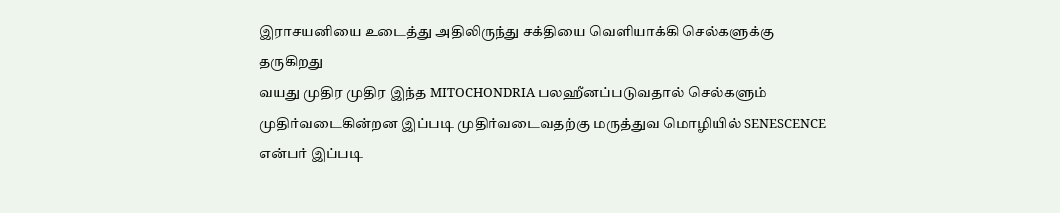இராசயனியை உடைத்து அதிலிருந்து சக்தியை வெளியாக்கி செல்களுக்கு தருகிறது
வயது முதிர முதிர இந்த MITOCHONDRIA பலஹீனப்படுவதால் செல்களும் முதிர்வடைகின்றன இப்படி முதிர்வடைவதற்கு மருத்துவ மொழியில் SENESCENCE என்பர் இப்படி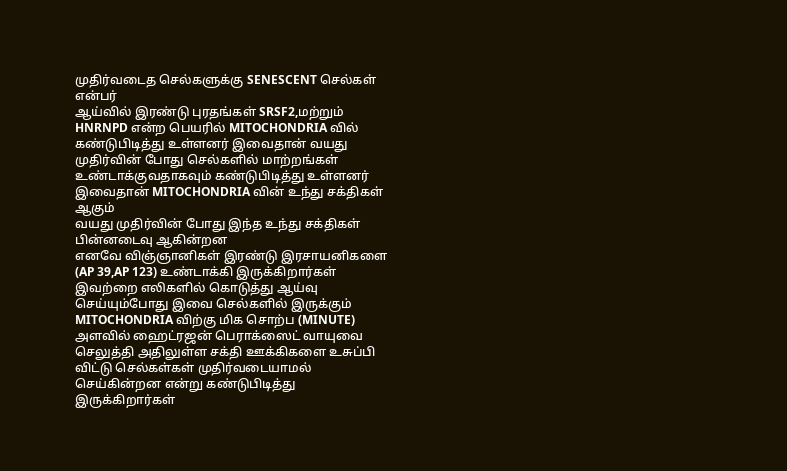முதிர்வடைத செல்களுக்கு SENESCENT செல்கள் என்பர்
ஆய்வில் இரண்டு புரதங்கள் SRSF2,மற்றும் HNRNPD என்ற பெயரில் MITOCHONDRIA வில் கண்டுபிடித்து உள்ளனர் இவைதான் வயது முதிர்வின் போது செல்களில் மாற்றங்கள் உண்டாக்குவதாகவும் கண்டுபிடித்து உள்ளனர்
இவைதான் MITOCHONDRIA வின் உந்து சக்திகள் ஆகும்
வயது முதிர்வின் போது இந்த உந்து சக்திகள் பின்னடைவு ஆகின்றன
எனவே விஞ்ஞானிகள் இரண்டு இரசாயனிகளை (AP 39,AP 123) உண்டாக்கி இருக்கிறார்கள்
இவற்றை எலிகளில் கொடுத்து ஆய்வு செய்யும்போது இவை செல்களில் இருக்கும் MITOCHONDRIA விற்கு மிக சொற்ப (MINUTE) அளவில் ஹைட்ரஜன் பெராக்ஸைட் வாயுவை செலுத்தி அதிலுள்ள சக்தி ஊக்கிகளை உசுப்பி விட்டு செல்கள்கள் முதிர்வடையாமல் செய்கின்றன என்று கண்டுபிடித்து இருக்கிறார்கள்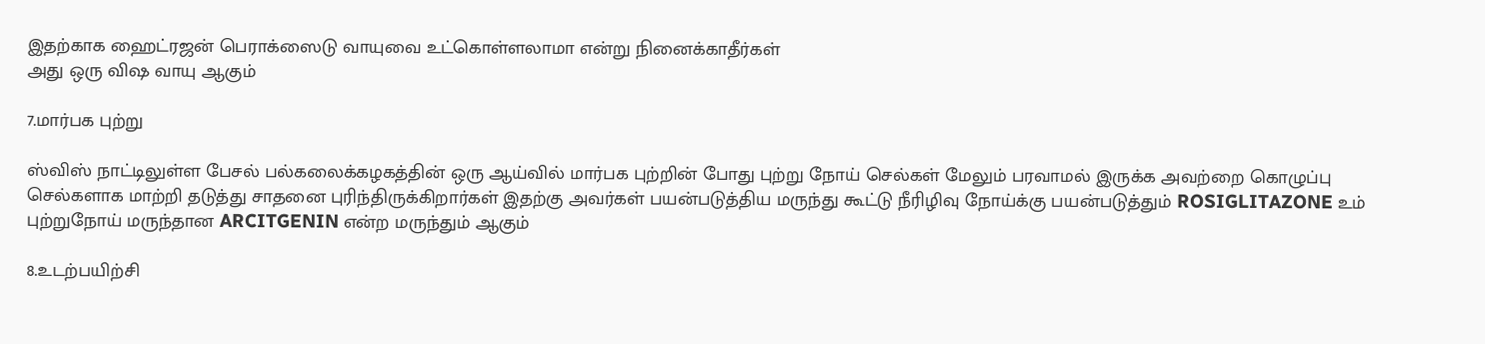இதற்காக ஹைட்ரஜன் பெராக்ஸைடு வாயுவை உட்கொள்ளலாமா என்று நினைக்காதீர்கள்
அது ஒரு விஷ வாயு ஆகும்

7.மார்பக புற்று

ஸ்விஸ் நாட்டிலுள்ள பேசல் பல்கலைக்கழகத்தின் ஒரு ஆய்வில் மார்பக புற்றின் போது புற்று நோய் செல்கள் மேலும் பரவாமல் இருக்க அவற்றை கொழுப்பு செல்களாக மாற்றி தடுத்து சாதனை புரிந்திருக்கிறார்கள் இதற்கு அவர்கள் பயன்படுத்திய மருந்து கூட்டு நீரிழிவு நோய்க்கு பயன்படுத்தும் ROSIGLITAZONE உம் புற்றுநோய் மருந்தான ARCITGENIN என்ற மருந்தும் ஆகும்

8.உடற்பயிற்சி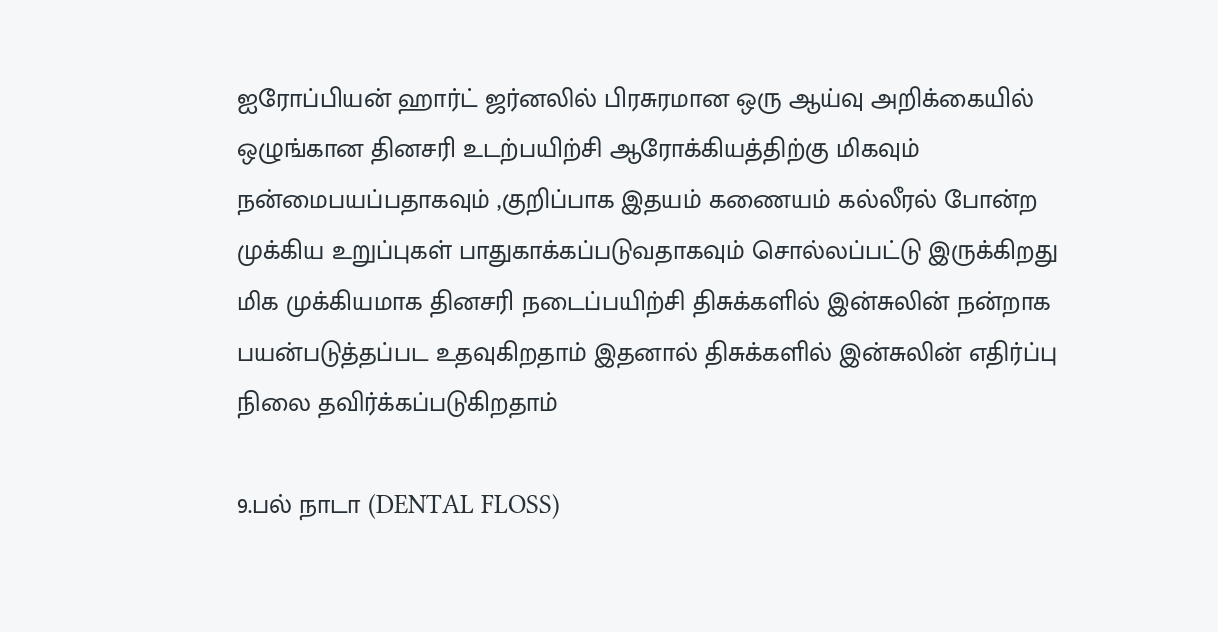ஐரோப்பியன் ஹார்ட் ஜர்னலில் பிரசுரமான ஒரு ஆய்வு அறிக்கையில் ஒழுங்கான தினசரி உடற்பயிற்சி ஆரோக்கியத்திற்கு மிகவும் நன்மைபயப்பதாகவும் ,குறிப்பாக இதயம் கணையம் கல்லீரல் போன்ற முக்கிய உறுப்புகள் பாதுகாக்கப்படுவதாகவும் சொல்லப்பட்டு இருக்கிறது
மிக முக்கியமாக தினசரி நடைப்பயிற்சி திசுக்களில் இன்சுலின் நன்றாக பயன்படுத்தப்பட உதவுகிறதாம் இதனால் திசுக்களில் இன்சுலின் எதிர்ப்பு நிலை தவிர்க்கப்படுகிறதாம்

9.பல் நாடா (DENTAL FLOSS)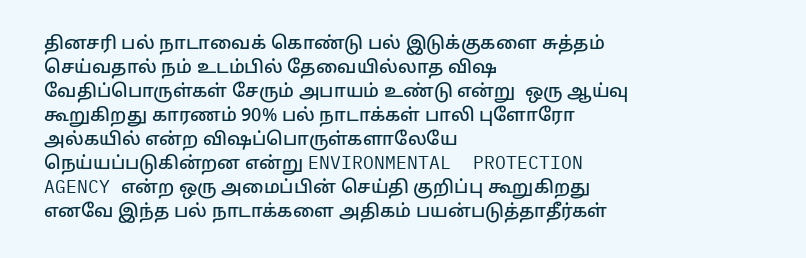தினசரி பல் நாடாவைக் கொண்டு பல் இடுக்குகளை சுத்தம் செய்வதால் நம் உடம்பில் தேவையில்லாத விஷ வேதிப்பொருள்கள் சேரும் அபாயம் உண்டு என்று  ஒரு ஆய்வு கூறுகிறது காரணம் 90% பல் நாடாக்கள் பாலி புளோரோ அல்கயில் என்ற விஷப்பொருள்களாலேயே நெய்யப்படுகின்றன என்று ENVIRONMENTAL  PROTECTION AGENCY என்ற ஒரு அமைப்பின் செய்தி குறிப்பு கூறுகிறது
எனவே இந்த பல் நாடாக்களை அதிகம் பயன்படுத்தாதீர்கள்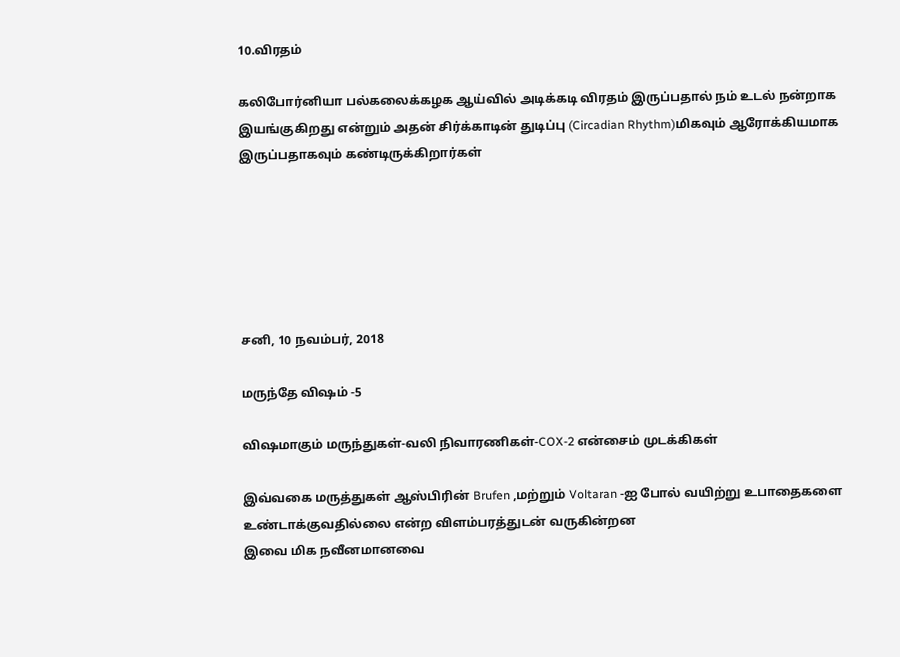10.விரதம்

கலிபோர்னியா பல்கலைக்கழக ஆய்வில் அடிக்கடி விரதம் இருப்பதால் நம் உடல் நன்றாக இயங்குகிறது என்றும் அதன் சிர்க்காடின் துடிப்பு (Circadian Rhythm)மிகவும் ஆரோக்கியமாக இருப்பதாகவும் கண்டிருக்கிறார்கள்






சனி, 10 நவம்பர், 2018

மருந்தே விஷம் -5

விஷமாகும் மருந்துகள்-வலி நிவாரணிகள்-COX-2 என்சைம் முடக்கிகள்

இவ்வகை மருத்துகள் ஆஸ்பிரின் Brufen ,மற்றும் Voltaran -ஐ போல் வயிற்று உபாதைகளை உண்டாக்குவதில்லை என்ற விளம்பரத்துடன் வருகின்றன
இவை மிக நவீனமானவை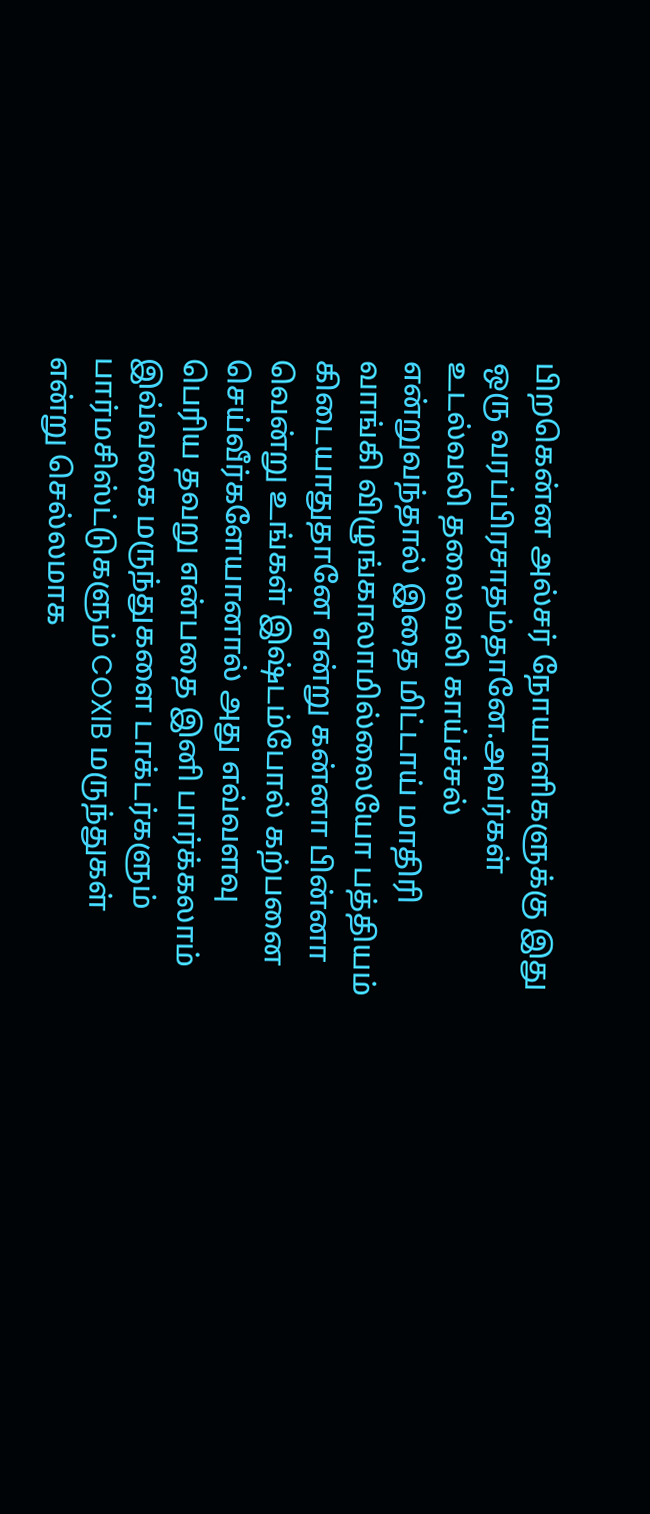பிறகென்ன அல்சர் நோயாளிகளுக்கு இது ஒரு வரப்பிரசாதம்தானே.அவர்கள் உடல்வலி தலைவலி காய்ச்சல் என்றுவந்தால் இதை மிட்டாய் மாதிரி வாங்கி விழுங்காலாமில்லையோ பத்தியம் கிடையாதுதானே என்று கன்னா பின்னா வென்று உங்கள் இஷ்டம்போல் கற்பனை செய்வீர்களேயானால் அது எவ்வளவு பெரிய தவறு என்பதை இனி பார்க்கலாம்
இவ்வகை மருந்துகளை டாக்டர்களும் பார்மசிஸ்ட்டுகளும் COXIB மருந்துகள் என்று செல்லமாக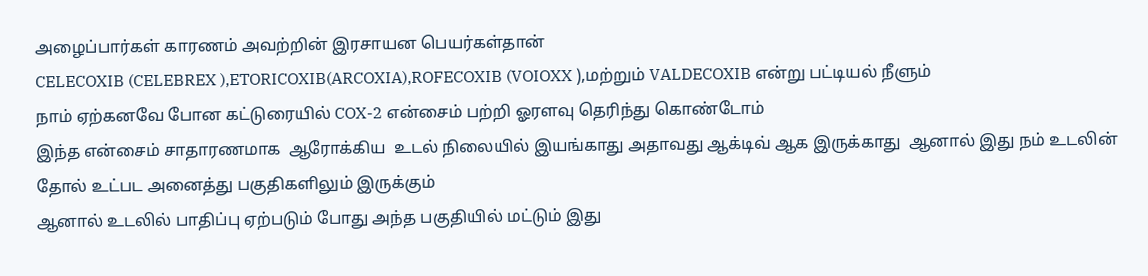அழைப்பார்கள் காரணம் அவற்றின் இரசாயன பெயர்கள்தான்
CELECOXIB (CELEBREX ),ETORICOXIB(ARCOXIA),ROFECOXIB (VOIOXX ),மற்றும் VALDECOXIB என்று பட்டியல் நீளும்
நாம் ஏற்கனவே போன கட்டுரையில் COX-2 என்சைம் பற்றி ஓரளவு தெரிந்து கொண்டோம்
இந்த என்சைம் சாதாரணமாக  ஆரோக்கிய  உடல் நிலையில் இயங்காது அதாவது ஆக்டிவ் ஆக இருக்காது  ஆனால் இது நம் உடலின் தோல் உட்பட அனைத்து பகுதிகளிலும் இருக்கும்
ஆனால் உடலில் பாதிப்பு ஏற்படும் போது அந்த பகுதியில் மட்டும் இது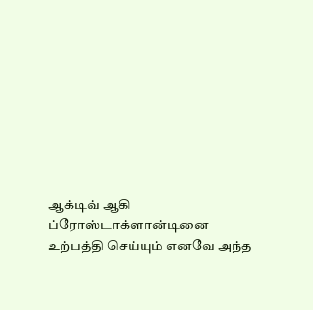ஆக்டிவ் ஆகி ப்ரோஸ்டாக்ளான்டினை உற்பத்தி செய்யும் எனவே அந்த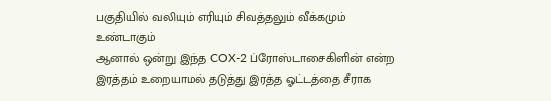பகுதியில் வலியும் எரியும் சிவத்தலும் வீக்கமும் உண்டாகும்
ஆனால் ஒன்று இந்த COX-2 ப்ரோஸ்டாசைகிளின் என்ற இரத்தம் உறையாமல் தடுத்து இரத்த ஓட்டத்தை சீராக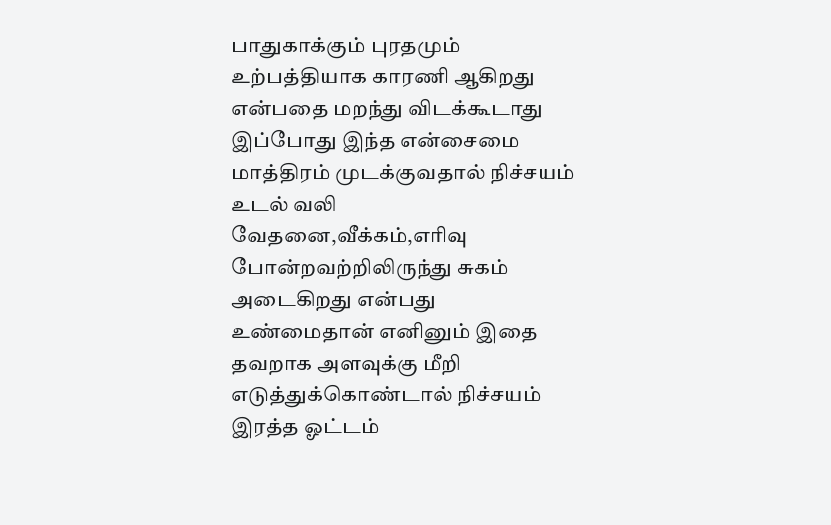பாதுகாக்கும் புரதமும் உற்பத்தியாக காரணி ஆகிறது என்பதை மறந்து விடக்கூடாது
இப்போது இந்த என்சைமை மாத்திரம் முடக்குவதால் நிச்சயம் உடல் வலி வேதனை,வீக்கம்,எரிவு போன்றவற்றிலிருந்து சுகம் அடைகிறது என்பது உண்மைதான் எனினும் இதை தவறாக அளவுக்கு மீறி எடுத்துக்கொண்டால் நிச்சயம் இரத்த ஓட்டம்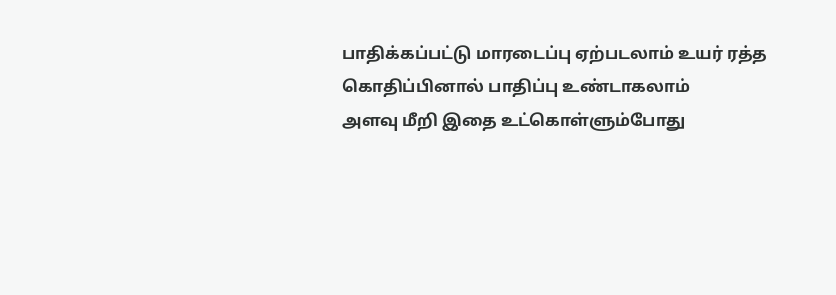பாதிக்கப்பட்டு மாரடைப்பு ஏற்படலாம் உயர் ரத்த கொதிப்பினால் பாதிப்பு உண்டாகலாம்
அளவு மீறி இதை உட்கொள்ளும்போது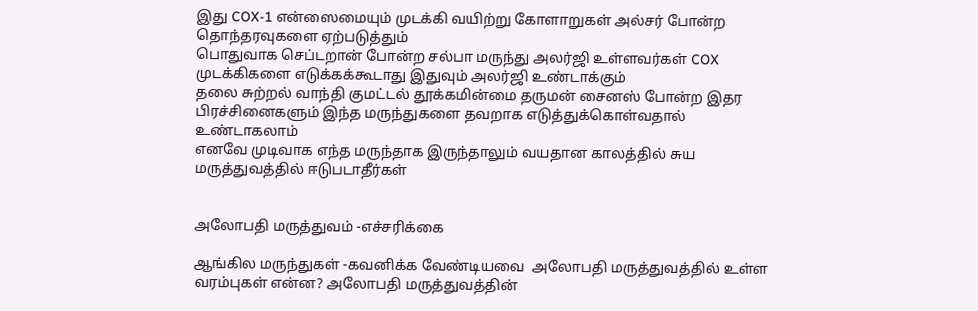இது COX-1 என்ஸைமையும் முடக்கி வயிற்று கோளாறுகள் அல்சர் போன்ற தொந்தரவுகளை ஏற்படுத்தும்
பொதுவாக செப்டறான் போன்ற சல்பா மருந்து அலர்ஜி உள்ளவர்கள் COX முடக்கிகளை எடுக்கக்கூடாது இதுவும் அலர்ஜி உண்டாக்கும்
தலை சுற்றல் வாந்தி குமட்டல் தூக்கமின்மை தருமன் சைனஸ் போன்ற இதர பிரச்சினைகளும் இந்த மருந்துகளை தவறாக எடுத்துக்கொள்வதால் உண்டாகலாம்
எனவே முடிவாக எந்த மருந்தாக இருந்தாலும் வயதான காலத்தில் சுய மருத்துவத்தில் ஈடுபடாதீர்கள்


அலோபதி மருத்துவம் -எச்சரிக்கை

ஆங்கில மருந்துகள் -கவனிக்க வேண்டியவை  அலோபதி மருத்துவத்தில் உள்ள வரம்புகள் என்ன? அலோபதி மருத்துவத்தின்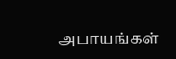அபாயங்கள்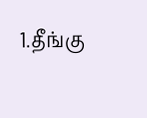1.தீங்கு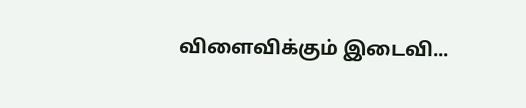விளைவிக்கும் இடைவி...